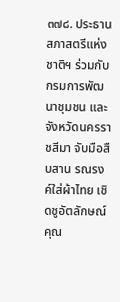๓๗๘. ประธานสภาสตรีแห่งชาติฯ ร่วมกับ กรมการพัฒนาชุมชน และ จังหวัดนครราชสีมา จับมือสืบสาน รณรงค์ใส่ผ้าไทย เชิดชูอัตลักษณ์ คุณ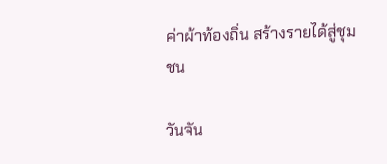ค่าผ้าท้องถิ่น สร้างรายได้สู่ชุมชน

วันจัน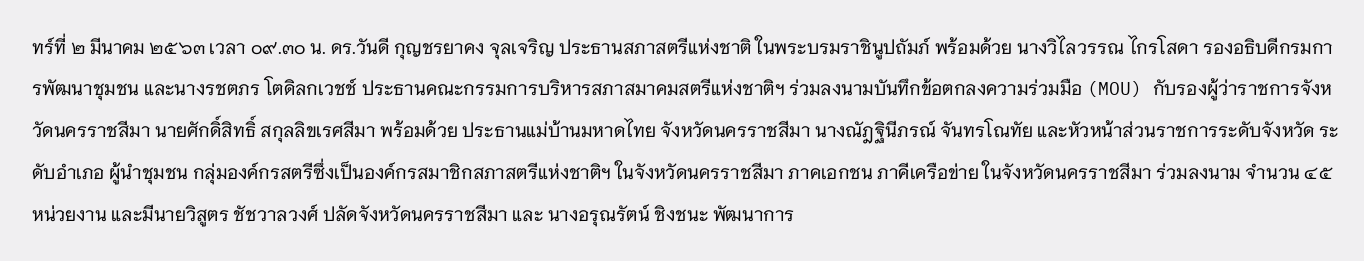ทร์ที่ ๒ มีนาคม ๒๕๖๓ เวลา ๐๙.๓๐ น. ดร.วันดี กุญชรยาคง จุลเจริญ ประธานสภาสตรีแห่งชาติ ในพระบรมราชินูปถัมภ์ พร้อมด้วย นางวิไลวรรณ ไกรโสดา รองอธิบดีกรมการพัฒนาชุมชน และนางรชตภร โตดิลกเวชช์ ประธานคณะกรรมการบริหารสภาสมาคมสตรีแห่งชาติฯ ร่วมลงนามบันทึกข้อตกลงความร่วมมือ (MOU) กับรองผู้ว่าราชการจังหวัดนครราชสีมา นายศักดิ์สิทธิ์ สกุลลิขเรศสีมา พร้อมด้วย ประธานแม่บ้านมหาดไทย จังหวัดนครราชสีมา นางณัฎฐินีภรณ์ จันทรโณทัย และหัวหน้าส่วนราชการระดับจังหวัด ระดับอำเภอ ผู้นำชุมชน กลุ่มองค์กรสตรีซึ่งเป็นองค์กรสมาชิกสภาสตรีแห่งชาติฯ ในจังหวัดนครราชสีมา ภาคเอกชน ภาคีเครือข่าย ในจังหวัดนครราชสีมา ร่วมลงนาม จำนวน ๔๕ หน่วยงาน และมีนายวิสูตร ชัชวาลวงศ์ ปลัดจังหวัดนครราชสีมา และ นางอรุณรัตน์ ชิงชนะ พัฒนาการ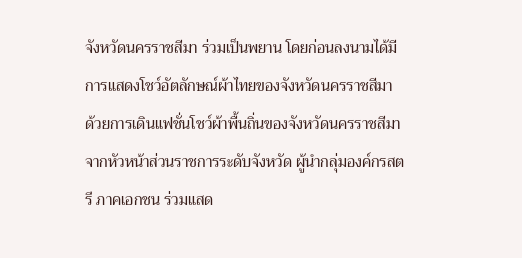จังหวัดนครราชสีมา ร่วมเป็นพยาน โดยก่อนลงนามได้มีการแสดงโชว์อัตลักษณ์ผ้าไทยของจังหวัดนครราชสีมา ด้วยการเดินแฟชั่นโชว์ผ้าพื้นถิ่นของจังหวัดนครราชสีมา จากหัวหน้าส่วนราชการระดับจังหวัด ผู้นำกลุ่มองค์กรสตรี ภาคเอกชน ร่วมแสด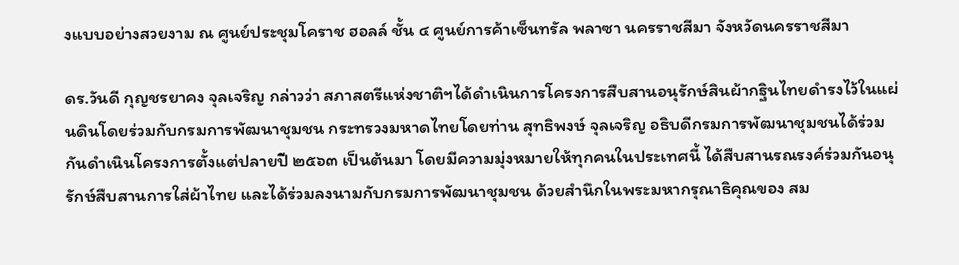งแบบอย่างสวยงาม ณ ศูนย์ประชุมโคราช ฮอลล์ ชั้น ๔ ศูนย์การค้าเซ็นทรัล พลาซา นครราชสีมา จังหวัดนครราชสีมา

ดร.วันดี กุญชรยาคง จุลเจริญ กล่าวว่า สภาสตรีแห่งชาติฯได้ดำเนินการโครงการสืบสานอนุรักษ์สินผ้ากฐินไทยดำรงไว้ในแผ่นดินโดยร่วมกับกรมการพัฒนาชุมชน กระทรวงมหาดไทยโดยท่าน สุทธิพงษ์ จุลเจริญ อธิบดีกรมการพัฒนาชุมชนได้ร่วมกันดำเนินโครงการตั้งแต่ปลายปี ๒๕๖๓ เป็นต้นมา โดยมีความมุ่งหมายให้ทุกคนในประเทศนี้ ได้สืบสานรณรงค์ร่วมกันอนุรักษ์สืบสานการใส่ผ้าไทย และได้ร่วมลงนามกับกรมการพัฒนาชุมชน ด้วยสำนึกในพระมหากรุณาธิคุณของ สม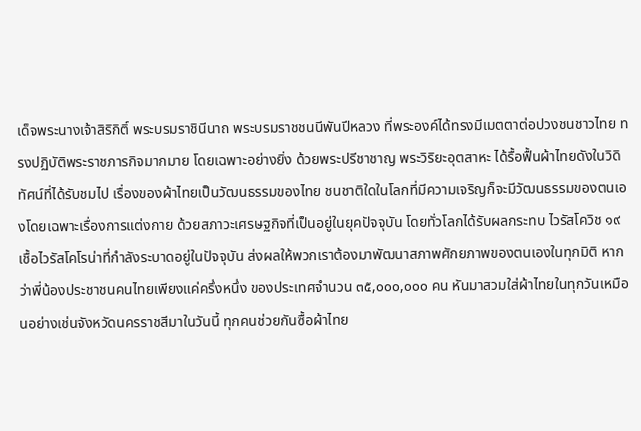เด็จพระนางเจ้าสิริกิติ์ พระบรมราชินีนาถ พระบรมราชชนนีพันปีหลวง ที่พระองค์ได้ทรงมีเมตตาต่อปวงชนชาวไทย ทรงปฏิบัติพระราชภารกิจมากมาย โดยเฉพาะอย่างยิ่ง ด้วยพระปรีชาชาญ พระวิริยะอุตสาหะ ได้รื้อฟื้นผ้าไทยดังในวิดิทัศน์ที่ได้รับชมไป เรื่องของผ้าไทยเป็นวัฒนธรรมของไทย ชนชาติใดในโลกที่มีความเจริญก็จะมีวัฒนธรรมของตนเองโดยเฉพาะเรื่องการแต่งกาย ด้วยสภาวะเศรษฐกิจที่เป็นอยู่ในยุคปัจจุบัน โดยทั่วโลกได้รับผลกระทบ ไวรัสโควิช ๑๙ เชื้อไวรัสโคโรน่าที่กำลังระบาดอยู่ในปัจจุบัน ส่งผลให้พวกเราต้องมาพัฒนาสภาพศักยภาพของตนเองในทุกมิติ หากว่าพี่น้องประชาชนคนไทยเพียงแค่ครึ่งหนึ่ง ของประเทศจำนวน ๓๕,๐๐๐,๐๐๐ คน หันมาสวมใส่ผ้าไทยในทุกวันเหมือนอย่างเช่นจังหวัดนครราชสีมาในวันนี้ ทุกคนช่วยกันซื้อผ้าไทย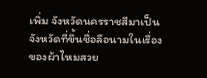เพิ่ม จังหวัดนครราชสีมาเป็นจังหวัดที่ขึ้นชื่อลือนามในเรื่องของผ้าไหมสวย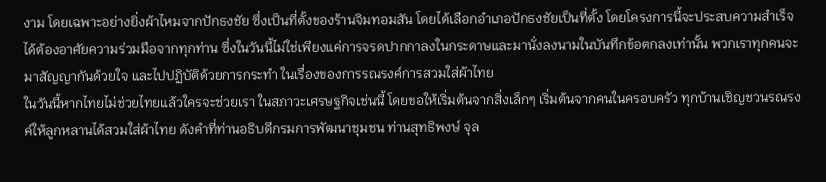งาม โดยเฉพาะอย่างยิ่งผ้าไหมจากปักธงชัย ซึ่งเป็นที่ตั้งของร้านจิมทอมสัน โดยได้เลือกอำเภอปักธงชัยเป็นที่ตั้ง โดยโครงการนี้จะประสบความสำเร็จได้ต้องอาศัยความร่วมมือจากทุกท่าน ซึ่งในวันนี้ไม่ใช่เพียงแค่การจรดปากกาลงในกระดาษและมานั่งลงนามในบันทึกข้อตกลงเท่านั้น พวกเราทุกคนจะมาสัญญากันด้วยใจ และไปปฏิบัติด้วยการกระทำ ในเรื่องของการรณรงค์การสวมใส่ผ้าไทย
ในวันนี้หากไทยไม่ช่วยไทยแล้วใครจะช่วยเรา ในสภาวะเศรษฐกิจเช่นนี้ โดยขอให้เริ่มต้นจากสิ่งเล็กๆ เริ่มต้นจากคนในครอบครัว ทุกบ้านเชิญชวนรณรงค์ให้ลูกหลานได้สวมใส่ผ้าไทย ดังคำที่ท่านอธิบดีกรมการพัฒนาชุมชน ท่านสุทธิพงษ์ จุล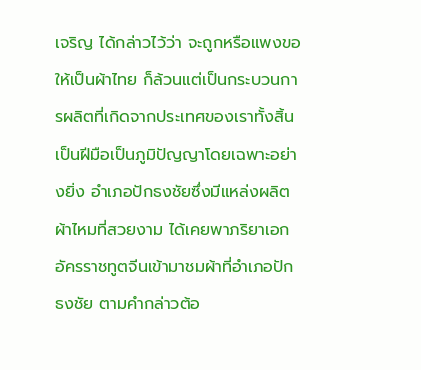เจริญ ได้กล่าวไว้ว่า จะถูกหรือแพงขอให้เป็นผ้าไทย ก็ล้วนแต่เป็นกระบวนการผลิตที่เกิดจากประเทศของเราทั้งสิ้น เป็นฝีมือเป็นภูมิปัญญาโดยเฉพาะอย่างยิ่ง อำเภอปักธงชัยซึ่งมีแหล่งผลิตผ้าไหมที่สวยงาม ได้เคยพาภริยาเอกอัครราชทูตจีนเข้ามาชมผ้าที่อำเภอปักธงชัย ตามคำกล่าวต้อ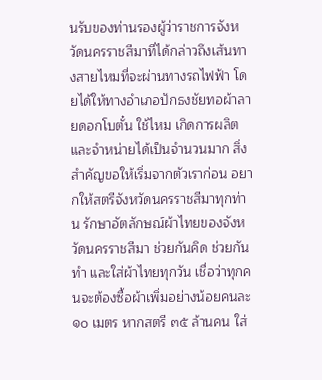นรับของท่านรองผู้ว่าราชการจังหวัดนครราชสีมาที่ได้กล่าวถึงเส้นทางสายไหมที่จะผ่านทางรถไฟฟ้า โดยได้ให้ทางอำเภอปักธงชัยทอผ้าลายดอกโบตั๋น ใช้ไหม เกิดการผลิตและจำหน่ายได้เป็นจำนวนมาก สิ่งสำคัญขอให้เริ่มจากตัวเราก่อน อยากให้สตรีจังหวัดนครราชสีมาทุกท่าน รักษาอัตลักษณ์ผ้าไทยของจังหวัดนครราชสีมา ช่วยกันคิด ช่วยกันทำ และใส่ผ้าไทยทุกวัน เชื่อว่าทุกคนจะต้องซื้อผ้าเพิ่มอย่างน้อยคนละ ๑๐ เมตร หากสตรี ๓๕ ล้านคน ใส่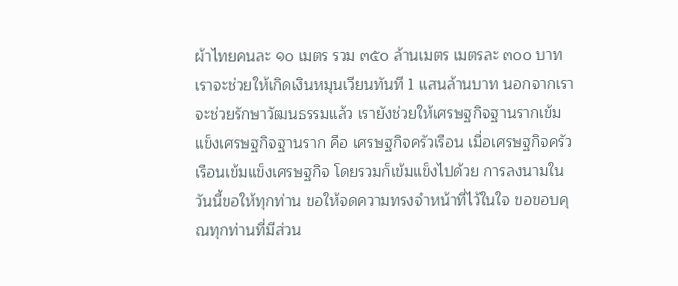ผ้าไทยคนละ ๑๐ เมตร รวม ๓๕๐ ล้านเมตร เมตรละ ๓๐๐ บาท เราจะช่วยให้เกิดเงินหมุนเวียนทันที 1 แสนล้านบาท นอกจากเราจะช่วยรักษาวัฒนธรรมแล้ว เรายังช่วยให้เศรษฐกิจฐานรากเข้มแข็งเศรษฐกิจฐานราก คือ เศรษฐกิจครัวเรือน เมื่อเศรษฐกิจครัวเรือนเข้มแข็งเศรษฐกิจ โดยรวมก็เข้มแข็งไปด้วย การลงนามในวันนี้ขอให้ทุกท่าน ขอให้จดความทรงจำหน้าที่ไว้ในใจ ขอขอบคุณทุกท่านที่มีส่วน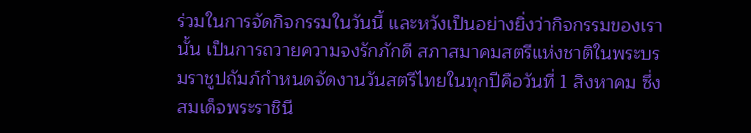ร่วมในการจัดกิจกรรมในวันนี้ และหวังเป็นอย่างยิ่งว่ากิจกรรมของเรานั้น เป็นการถวายความจงรักภักดี สภาสมาคมสตรีแห่งชาติในพระบรมราชูปถัมภ์กำหนดจัดงานวันสตรีไทยในทุกปีคือวันที่ 1 สิงหาคม ซึ่งสมเด็จพระราชินี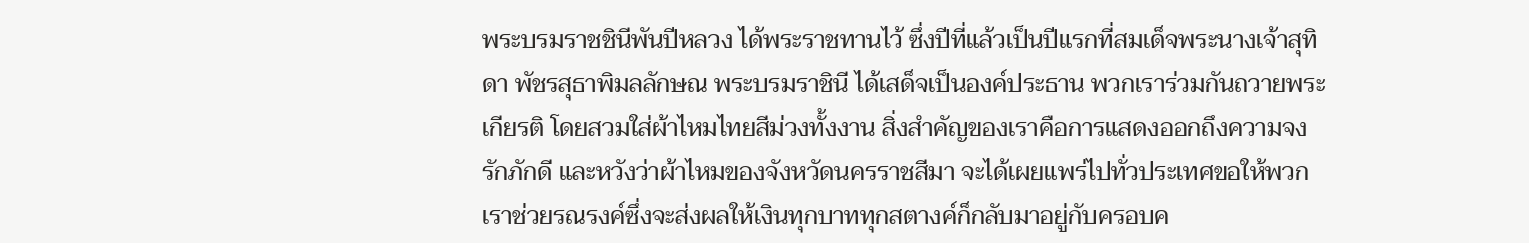พระบรมราชชินีพันปีหลวง ได้พระราชทานไว้ ซึ่งปีที่แล้วเป็นปีแรกที่สมเด็จพระนางเจ้าสุทิดา พัชรสุธาพิมลลักษณ พระบรมราชินี ได้เสด็จเป็นองค์ประธาน พวกเราร่วมกันถวายพระเกียรติ โดยสวมใส่ผ้าไหมไทยสีม่วงทั้งงาน สิ่งสำคัญของเราคือการแสดงออกถึงความจงรักภักดี และหวังว่าผ้าไหมของจังหวัดนครราชสีมา จะได้เผยแพร่ไปทั่วประเทศขอให้พวกเราช่วยรณรงค์ซึ่งจะส่งผลให้เงินทุกบาททุกสตางค์ก็กลับมาอยู่กับครอบค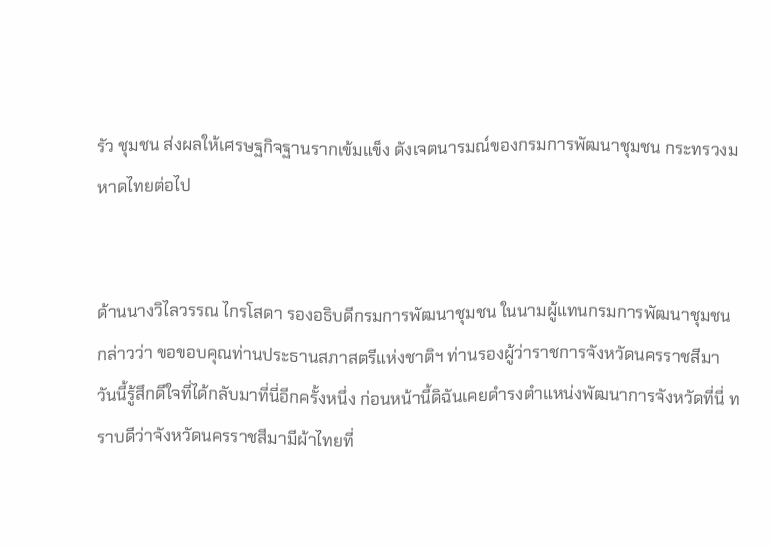รัว ชุมชน ส่งผลให้เศรษฐกิจฐานรากเข้มแข็ง ดังเจตนารมณ์ของกรมการพัฒนาชุมชน กระทรวงมหาดไทยต่อไป


ด้านนางวิไลวรรณ ไกรโสดา รองอธิบดีกรมการพัฒนาชุมชน ในนามผู้แทนกรมการพัฒนาชุมชน กล่าวว่า ขอขอบคุณท่านประธานสภาสตรีแห่งชาติฯ ท่านรองผู้ว่าราชการจังหวัดนครราชสีมา วันนี้รู้สึกดีใจที่ได้กลับมาที่นี่อีกครั้งหนึ่ง ก่อนหน้านี้ดิฉันเคยดำรงตำแหน่งพัฒนาการจังหวัดที่นี่ ทราบดีว่าจังหวัดนครราชสีมามีผ้าไทยที่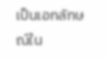เป็นเอกลักษณ์ใน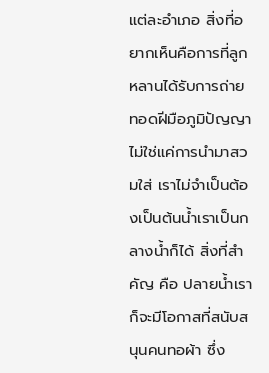แต่ละอำเภอ สิ่งที่อยากเห็นคือการที่ลูกหลานได้รับการถ่ายทอดฝีมือภูมิปัญญา ไม่ใช่แค่การนำมาสวมใส่ เราไม่จำเป็นต้องเป็นต้นน้ำเราเป็นกลางน้ำก็ได้ สิ่งที่สำคัญ คือ ปลายน้ำเราก็จะมีโอกาสที่สนับสนุนคนทอผ้า ซึ่ง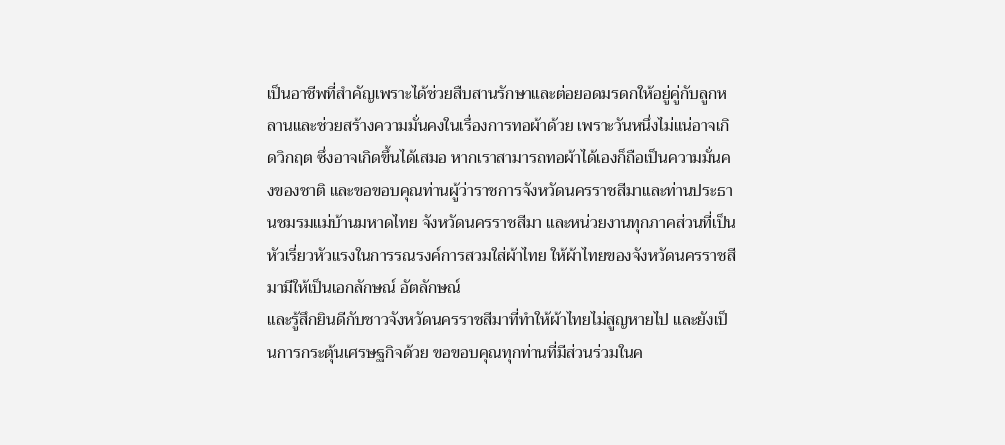เป็นอาชีพที่สำคัญเพราะได้ช่วยสืบสานรักษาและต่อยอดมรดกให้อยู่คู่กับลูกหลานและช่วยสร้างความมั่นคงในเรื่องการทอผ้าด้วย เพราะวันหนึ่งไม่แน่อาจเกิดวิกฤต ซึ่งอาจเกิดขึ้นได้เสมอ หากเราสามารถทอผ้าได้เองก็ถือเป็นความมั่นคงของชาติ และขอขอบคุณท่านผู้ว่าราชการจังหวัดนครราชสีมาและท่านประธานชมรมแม่บ้านมหาดไทย จังหวัดนครราชสีมา และหน่วยงานทุกภาคส่วนที่เป็นหัวเรี่ยวหัวแรงในการรณรงค์การสวมใส่ผ้าไทย ให้ผ้าไทยของจังหวัดนครราชสีมามีให้เป็นเอกลักษณ์ อัตลักษณ์
และรู้สึกยินดีกับชาวจังหวัดนครราชสีมาที่ทำให้ผ้าไทยไม่สูญหายไป และยังเป็นการกระตุ้นเศรษฐกิจด้วย ขอขอบคุณทุกท่านที่มีส่วนร่วมในค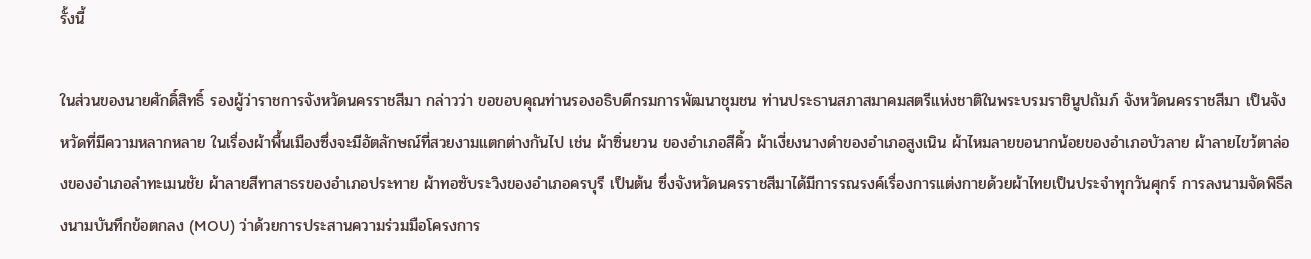รั้งนี้

ในส่วนของนายศักดิ์สิทธิ์ รองผู้ว่าราชการจังหวัดนครราชสีมา กล่าวว่า ขอขอบคุณท่านรองอธิบดีกรมการพัฒนาชุมชน ท่านประธานสภาสมาคมสตรีแห่งชาติในพระบรมราชินูปถัมภ์ จังหวัดนครราชสีมา เป็นจังหวัดที่มีความหลากหลาย ในเรื่องผ้าพื้นเมืองซึ่งจะมีอัตลักษณ์ที่สวยงามแตกต่างกันไป เช่น ผ้าซิ่นยวน ของอำเภอสีคิ้ว ผ้าเงี่ยงนางดำของอำเภอสูงเนิน ผ้าไหมลายขอนากน้อยของอำเภอบัวลาย ผ้าลายไขว้ตาล่องของอำเภอลำทะเมนชัย ผ้าลายสีทาสาธรของอำเภอประทาย ผ้าทอซับระวิงของอำเภอครบุรี เป็นต้น ซึ่งจังหวัดนครราชสีมาได้มีการรณรงค์เรื่องการแต่งกายด้วยผ้าไทยเป็นประจำทุกวันศุกร์ การลงนามจัดพิธีลงนามบันทึกข้อตกลง (MOU) ว่าด้วยการประสานความร่วมมือโครงการ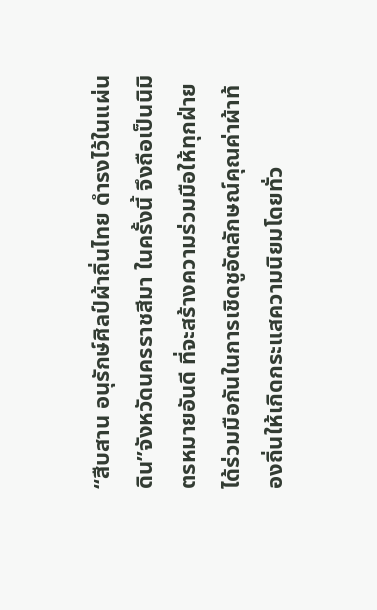“สืบสาน อนุรักษ์ศิลป์ผ้าถิ่นไทย ดำรงไว้ในแผ่นดิน”จังหวัดนครราชสีมา ในครั้งนี้ จึงถือเป็นนิมิตรหมายอันดี ที่จะสร้างความร่วมมือให้ทุกฝ่ายได้ร่วมมือกันในการเชิดชูอัตลักษณ์คุณค่าผ้าท้องถิ่นให้เกิดกระแสความนิยมโดยทั่ว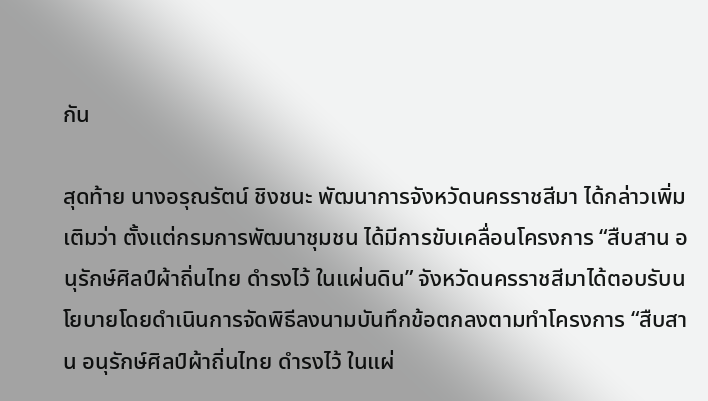กัน

สุดท้าย นางอรุณรัตน์ ชิงชนะ พัฒนาการจังหวัดนครราชสีมา ได้กล่าวเพิ่มเติมว่า ตั้งแต่กรมการพัฒนาชุมชน ได้มีการขับเคลื่อนโครงการ “สืบสาน อนุรักษ์ศิลป์ผ้าถิ่นไทย ดำรงไว้ ในแผ่นดิน” จังหวัดนครราชสีมาได้ตอบรับนโยบายโดยดำเนินการจัดพิธีลงนามบันทึกข้อตกลงตามทำโครงการ “สืบสาน อนุรักษ์ศิลป์ผ้าถิ่นไทย ดำรงไว้ ในแผ่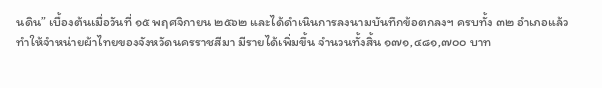นดิน” เบื้องต้นเมื่อวันที่ ๑๕ พฤศจิกายน ๒๕๖๒ และได้ดำเนินการลงนามบันทึกข้อตกลงฯ ครบทั้ง ๓๒ อำเภอแล้ว
ทำให้จำหน่ายผ้าไทยของจังหวัดนครราชสีมา มีรายได้เพิ่มขึ้น จำนวนทั้งสิ้น ๑๗๑,๔๘๑,๗๐๐ บาท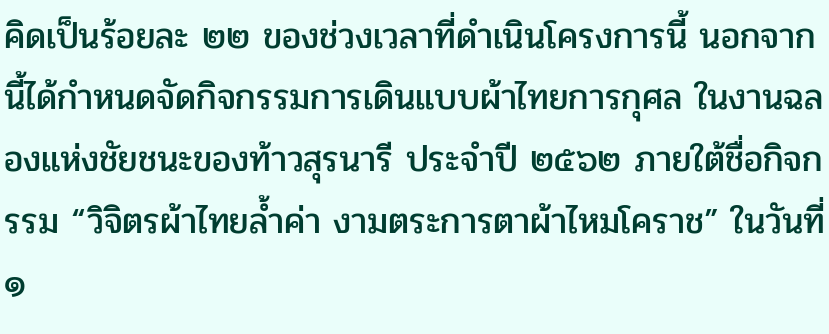คิดเป็นร้อยละ ๒๒ ของช่วงเวลาที่ดำเนินโครงการนี้ นอกจากนี้ได้กำหนดจัดกิจกรรมการเดินแบบผ้าไทยการกุศล ในงานฉลองแห่งชัยชนะของท้าวสุรนารี ประจำปี ๒๕๖๒ ภายใต้ชื่อกิจกรรม “วิจิตรผ้าไทยล้ำค่า งามตระการตาผ้าไหมโคราช” ในวันที่ ๑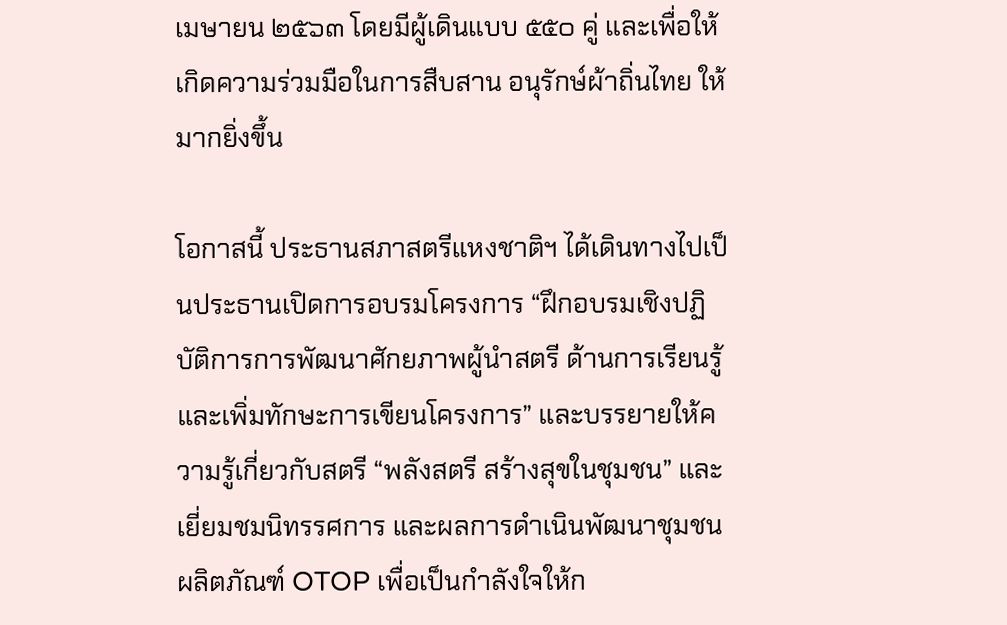เมษายน ๒๕๖๓ โดยมีผู้เดินแบบ ๕๕๐ คู่ และเพื่อให้เกิดความร่วมมือในการสืบสาน อนุรักษ์ผ้าถิ่นไทย ให้มากยิ่งขึ้น

โอกาสนี้ ประธานสภาสตรีแหงชาติฯ ได้เดินทางไปเป็นประธานเปิดการอบรมโครงการ “ฝึกอบรมเชิงปฏิบัติการการพัฒนาศักยภาพผู้นำสตรี ด้านการเรียนรู้ และเพิ่มทักษะการเขียนโครงการ” และบรรยายให้ความรู้เกี่ยวกับสตรี “พลังสตรี สร้างสุขในชุมชน” และเยี่ยมชมนิทรรศการ และผลการดำเนินพัฒนาชุมชน ผลิตภัณฑ์ OTOP เพื่อเป็นกำลังใจให้ก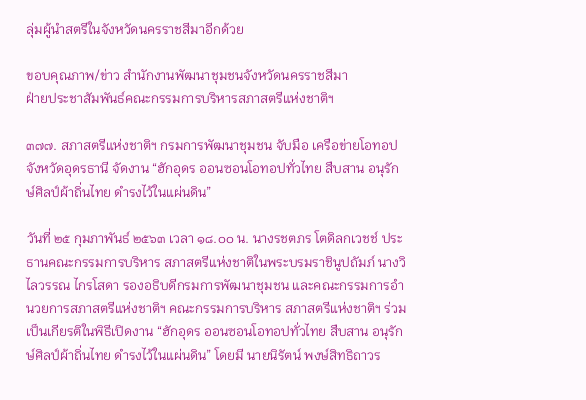ลุ่มผู้นำสตรีในจังหวัดนครราชสีมาอีกด้วย

ขอบคุณภาพ/ข่าว สำนักงานพัฒนาชุมชนจังหวัดนครราชสีมา
ฝ่ายประชาสัมพันธ์คณะกรรมการบริหารสภาสตรีแห่งชาติฯ

๓๗๗. สภาสตรีแห่งชาติฯ กรมการพัฒนาชุมชน จับมือ เครือข่ายโอทอป จังหวัดอุดรธานี จัดงาน “ฮักอุดร ออนซอนโอทอปทั่วไทย สืบสาน อนุรักษ์ศิลป์ผ้าถิ่นไทย ดำรงไว้ในแผ่นดิน”

วันที่ ๒๕ กุมภาพันธ์ ๒๕๖๓ เวลา ๑๘.๐๐ น. นางรชตภร โตดิลกเวชช์ ประธานคณะกรรมการบริหาร สภาสตรีแห่งชาติในพระบรมราชินูปถัมภ์ นางวิไลวรรณ ไกรโสดา รองอธิบดีกรมการพัฒนาชุมชน และคณะกรรมการอำนวยการสภาสตรีแห่งชาติฯ คณะกรรมการบริหาร สภาสตรีแห่งชาติฯ ร่วมเป็นเกียรติในพิธีเปิดงาน “ฮักอุดร ออนซอนโอทอปทั่วไทย สืบสาน อนุรักษ์ศิลป์ผ้าถิ่นไทย ดำรงไว้ในแผ่นดิน” โดยมี นายนิรัตน์ พงษ์สิทธิถาวร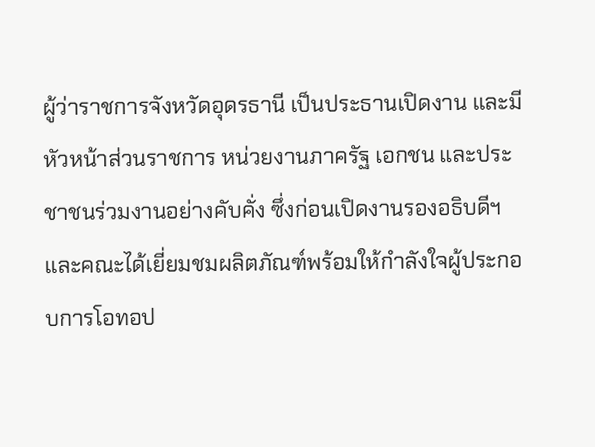ผู้ว่าราชการจังหวัดอุดรธานี เป็นประธานเปิดงาน และมีหัวหน้าส่วนราชการ หน่วยงานภาครัฐ เอกชน และประชาชนร่วมงานอย่างคับคั่ง ซึ่งก่อนเปิดงานรองอธิบดีฯ และคณะได้เยี่ยมชมผลิตภัณฑ์พร้อมให้กำลังใจผู้ประกอบการโอทอป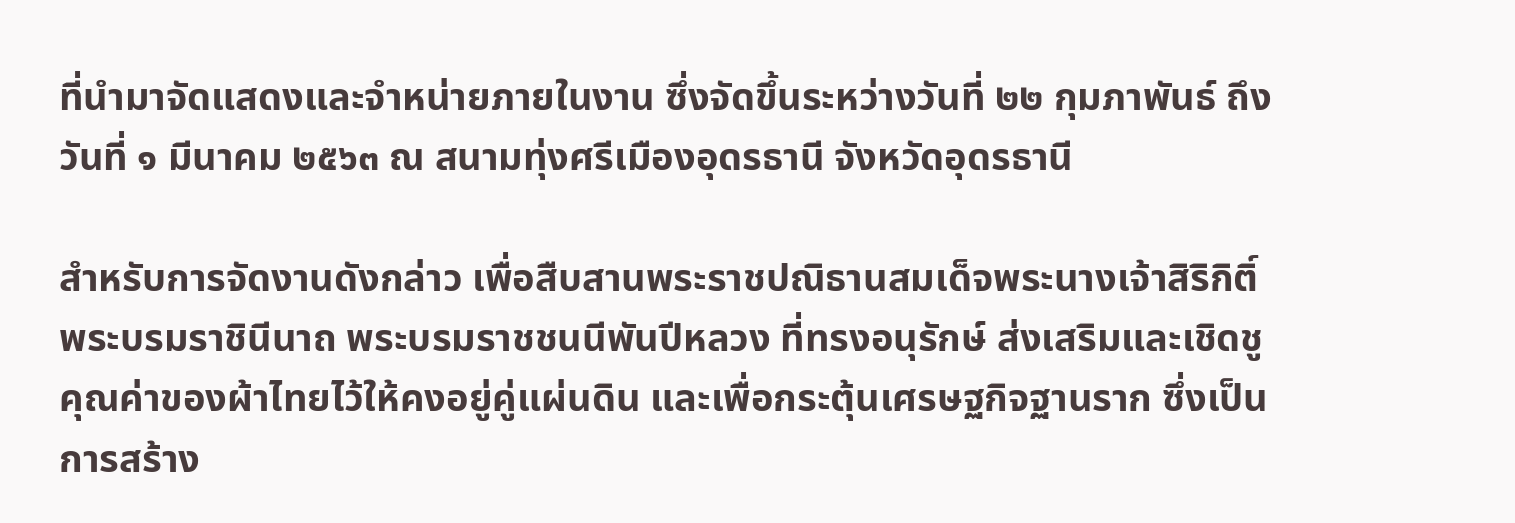ที่นำมาจัดแสดงและจำหน่ายภายในงาน ซึ่งจัดขึ้นระหว่างวันที่ ๒๒ กุมภาพันธ์ ถึงวันที่ ๑ มีนาคม ๒๕๖๓ ณ สนามทุ่งศรีเมืองอุดรธานี จังหวัดอุดรธานี

สำหรับการจัดงานดังกล่าว เพื่อสืบสานพระราชปณิธานสมเด็จพระนางเจ้าสิริกิติ์ พระบรมราชินีนาถ พระบรมราชชนนีพันปีหลวง ที่ทรงอนุรักษ์ ส่งเสริมและเชิดชูคุณค่าของผ้าไทยไว้ให้คงอยู่คู่แผ่นดิน และเพื่อกระตุ้นเศรษฐกิจฐานราก ซึ่งเป็นการสร้าง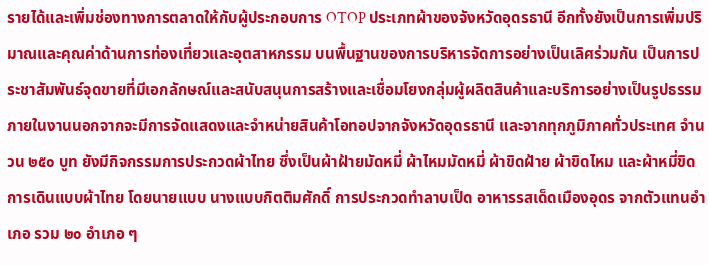รายได้และเพิ่มช่องทางการตลาดให้กับผู้ประกอบการ OTOP ประเภทผ้าของจังหวัดอุดรธานี อีกทั้งยังเป็นการเพิ่มปริมาณและคุณค่าด้านการท่องเที่ยวและอุตสาหกรรม บนพื้นฐานของการบริหารจัดการอย่างเป็นเลิศร่วมกัน เป็นการประชาสัมพันธ์จุดขายที่มีเอกลักษณ์และสนับสนุนการสร้างและเชื่อมโยงกลุ่มผู้ผลิตสินค้าและบริการอย่างเป็นรูปธรรม
ภายในงานนอกจากจะมีการจัดแสดงและจำหน่ายสินค้าโอทอปจากจังหวัดอุดรธานี และจากทุกภูมิภาคทั่วประเทศ จำนวน ๒๕๐ บูท ยังมีกิจกรรมการประกวดผ้าไทย ซึ่งเป็นผ้าฝ้ายมัดหมี่ ผ้าไหมมัดหมี่ ผ้าขิดฝ้าย ผ้าขิดไหม และผ้าหมี่ขิด การเดินแบบผ้าไทย โดยนายแบบ นางแบบกิตติมศักดิ์ การประกวดทำลาบเป็ด อาหารรสเด็ดเมืองอุดร จากตัวแทนอำเภอ รวม ๒๐ อำเภอ ๆ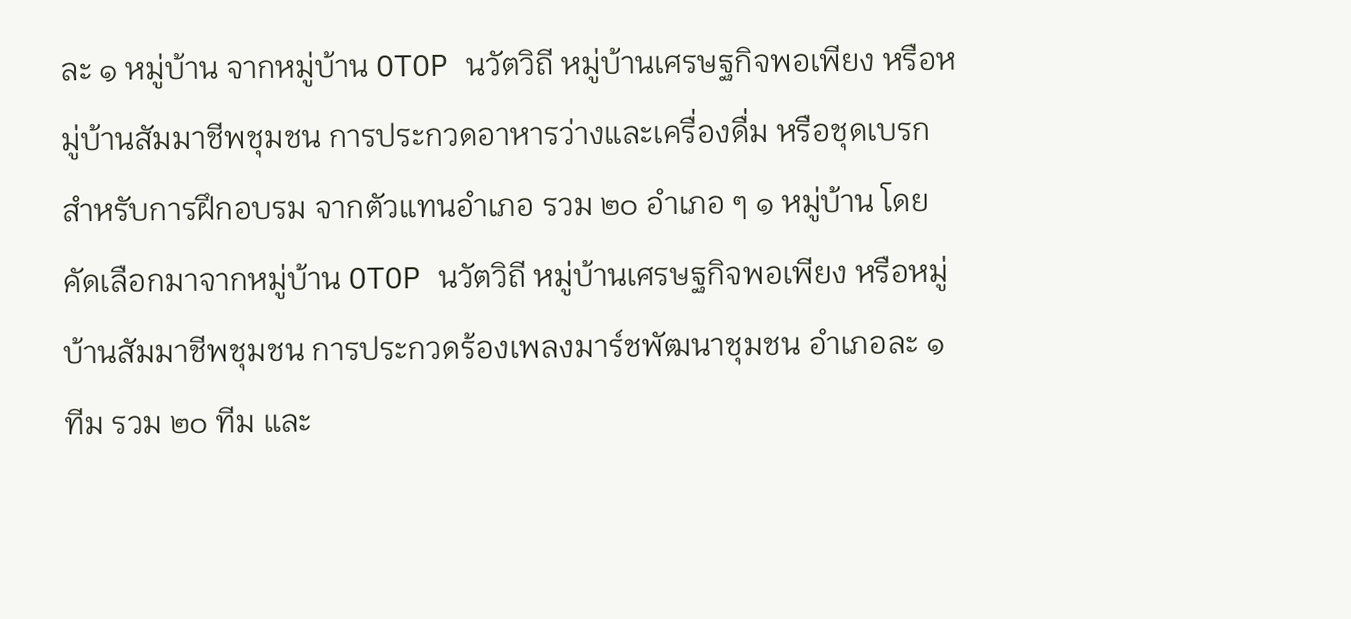ละ ๑ หมู่บ้าน จากหมู่บ้าน OTOP นวัตวิถี หมู่บ้านเศรษฐกิจพอเพียง หรือหมู่บ้านสัมมาชีพชุมชน การประกวดอาหารว่างและเครื่องดื่ม หรือชุดเบรก สำหรับการฝึกอบรม จากตัวแทนอำเภอ รวม ๒๐ อำเภอ ๆ ๑ หมู่บ้าน โดยคัดเลือกมาจากหมู่บ้าน OTOP นวัตวิถี หมู่บ้านเศรษฐกิจพอเพียง หรือหมู่บ้านสัมมาชีพชุมชน การประกวดร้องเพลงมาร์ชพัฒนาชุมชน อำเภอละ ๑ ทีม รวม ๒๐ ทีม และ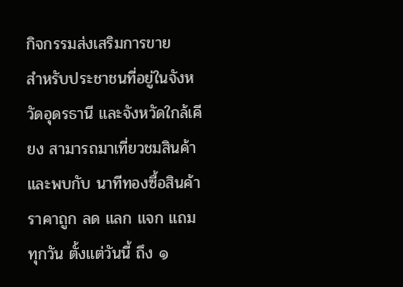กิจกรรมส่งเสริมการขาย
สำหรับประชาชนที่อยู่ในจังหวัดอุดรธานี และจังหวัดใกล้เคียง สามารถมาเที่ยวชมสินค้า และพบกับ นาทีทองซื้อสินค้าราคาถูก ลด แลก แจก แถม ทุกวัน ตั้งแต่วันนี้ ถึง ๑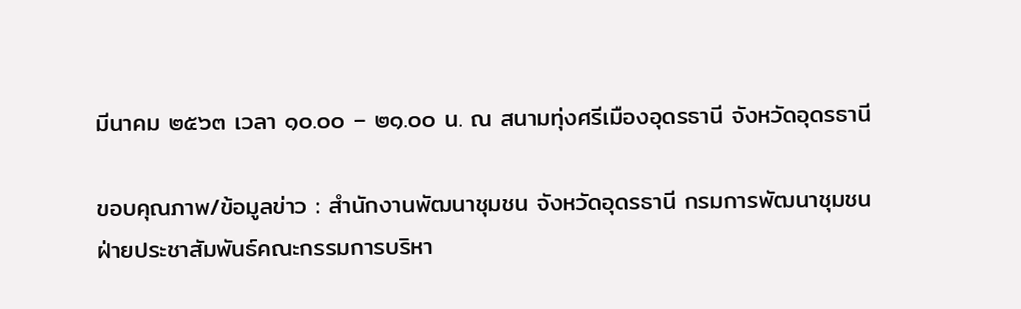มีนาคม ๒๕๖๓ เวลา ๑๐.๐๐ – ๒๑.๐๐ น. ณ สนามทุ่งศรีเมืองอุดรธานี จังหวัดอุดรธานี

ขอบคุณภาพ/ข้อมูลข่าว : สำนักงานพัฒนาชุมชน จังหวัดอุดรธานี กรมการพัฒนาชุมชน
ฝ่ายประชาสัมพันธ์คณะกรรมการบริหา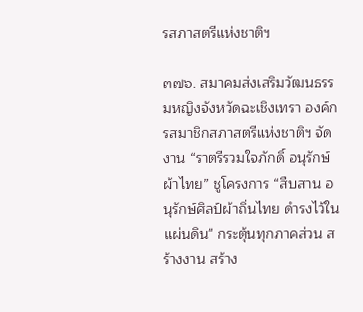รสภาสตรีแห่งชาติฯ

๓๗๖. สมาคมส่งเสริมวัฒนธรรมหญิงจังหวัดฉะเชิงเทรา องค์กรสมาชิกสภาสตรีแห่งชาติฯ จัดงาน “ราตรีรวมใจภักดิ์ อนุรักษ์ผ้าไทย” ชูโครงการ “สืบสาน อนุรักษ์ศิลป์ผ้าถิ่นไทย ดำรงไว้ในแผ่นดิน" กระตุ้นทุกภาคส่วน สร้างงาน สร้าง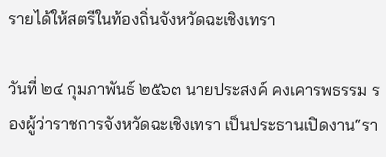รายได้ให้สตรีในท้องถิ่นจังหวัดฉะเชิงเทรา

วันที่ ๒๔ กุมภาพันธ์ ๒๕๖๓ นายประสงค์ คงเคารพธรรม รองผู้ว่าราชการจังหวัดฉะเชิงเทรา เป็นประธานเปิดงาน“รา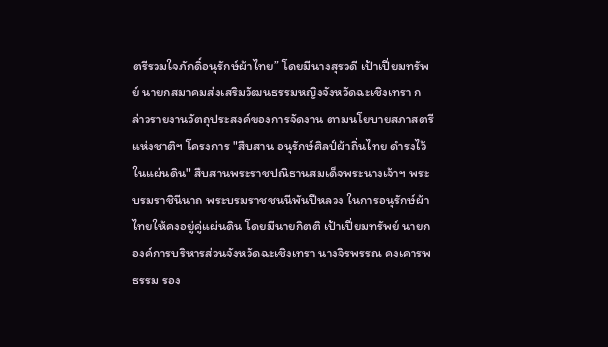ตรีรวมใจภักดิ์อนุรักษ์ผ้าไทย” โดยมีนางสุรวดี เป้าเปี่ยมทรัพย์ นายกสมาคมส่งเสริมวัฒนธรรมหญิงจังหวัดฉะเชิงเทรา กล่าวรายงานวัตถุประสงค์ของการจัดงาน ตามนโยบายสภาสตรีแห่งชาติฯ โครงการ "สืบสาน อนุรักษ์ศิลป์ผ้าถิ่นไทย ดำรงไว้ในแผ่นดิน" สืบสานพระราชปณิธานสมเด็จพระนางเจ้าฯ พระบรมราชินีนาถ พระบรมราชชนนีพันปีหลวง ในการอนุรักษ์ผ้าไทยให้คงอยู่คู่แผ่นดิน โดยมีนายกิตติ เป้าเปี่ยมทรัพย์ นายกองค์การบริหารส่วนจังหวัดฉะเชิงเทรา นางจิรพรรณ คงเคารพธรรม รอง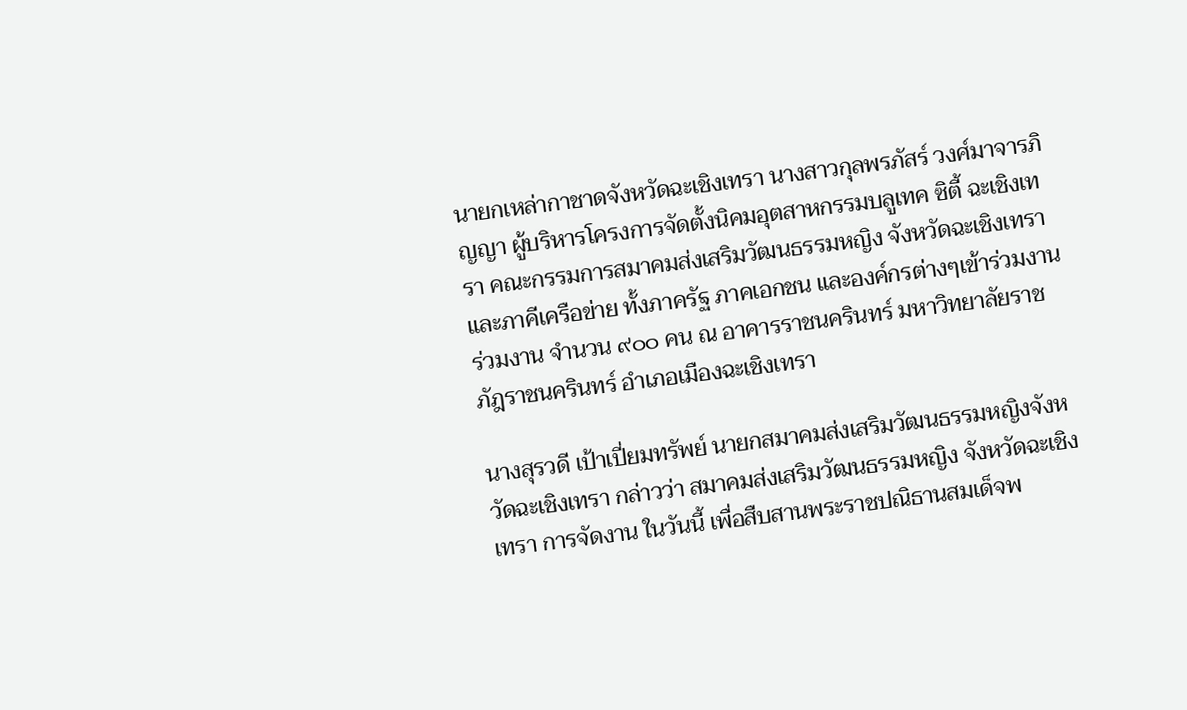นายกเหล่ากาชาดจังหวัดฉะเชิงเทรา นางสาวกุลพรภัสร์ วงศ์มาจารภิญญา ผู้บริหารโครงการจัดตั้งนิคมอุตสาหกรรมบลูเทค ซิตี้ ฉะเชิงเทรา คณะกรรมการสมาคมส่งเสริมวัฒนธรรมหญิง จังหวัดฉะเชิงเทรา และภาคีเครือข่าย ทั้งภาครัฐ ภาคเอกชน และองค์กรต่างๆเข้าร่วมงาน ร่วมงาน จำนวน ๙๐๐ คน ณ อาคารราชนครินทร์ มหาวิทยาลัยราชภัฎราชนครินทร์ อำเภอเมืองฉะเชิงเทรา

นางสุรวดี เป้าเปี่ยมทรัพย์ นายกสมาคมส่งเสริมวัฒนธรรมหญิงจังหวัดฉะเชิงเทรา กล่าวว่า สมาคมส่งเสริมวัฒนธรรมหญิง จังหวัดฉะเชิงเทรา การจัดงาน ในวันนี้ เพื่อสืบสานพระราชปณิธานสมเด็จพ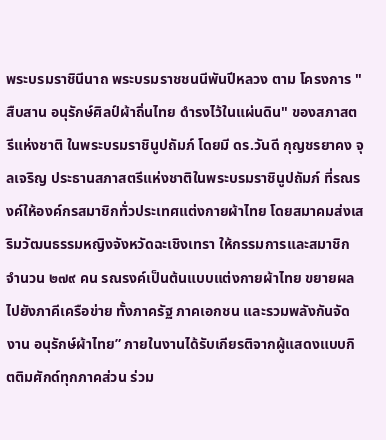พระบรมราชินีนาถ พระบรมราชชนนีพันปีหลวง ตาม โครงการ "สืบสาน อนุรักษ์ศิลป์ผ้าถิ่นไทย ดำรงไว้ในแผ่นดิน" ของสภาสตรีแห่งชาติ ในพระบรมราชินูปถัมภ์ โดยมี ดร.วันดี กุญชรยาคง จุลเจริญ ประธานสภาสตรีแห่งชาติในพระบรมราชินูปถัมภ์ ที่รณรงค์ให้องค์กรสมาชิกทั่วประเทศแต่งกายผ้าไทย โดยสมาคมส่งเสริมวัฒนธรรมหญิงจังหวัดฉะเชิงเทรา ให้กรรมการและสมาชิก จำนวน ๒๗๙ คน รณรงค์เป็นต้นแบบแต่งกายผ้าไทย ขยายผลไปยังภาคีเครือข่าย ทั้งภาครัฐ ภาคเอกชน และรวมพลังกันจัดงาน อนุรักษ์ผ้าไทย” ภายในงานได้รับเกียรติจากผู้แสดงแบบกิตติมศักด์ทุกภาคส่วน ร่วม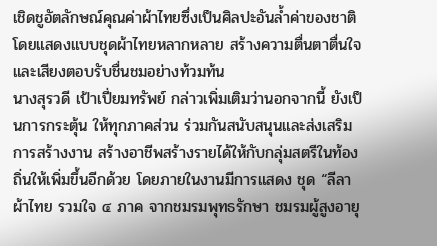เชิดชูอัตลักษณ์คุณค่าผ้าไทยซึ่งเป็นศิลปะอันล้ำค่าของชาติโดยแสดงแบบชุดผ้าไทยหลากหลาย สร้างความตื่นตาตื่นใจและเสียงตอบรับชื่นชมอย่างท้วมท้น
นางสุรวดี เป้าเปี่ยมทรัพย์ กล่าวเพิ่มเติมว่านอกจากนี้ ยังเป็นการกระตุ้น ให้ทุกภาคส่วน ร่วมกันสนับสนุนและส่งเสริมการสร้างงาน สร้างอาชีพสร้างรายได้ให้กับกลุ่มสตรีในท้องถิ่นให้เพิ่มขึ้นอีกด้วย โดยภายในงานมีการแสดง ชุด “ลีลาผ้าไทย รวมใจ ๔ ภาค จากชมรมพุทธรักษา ชมรมผู้สูงอายุ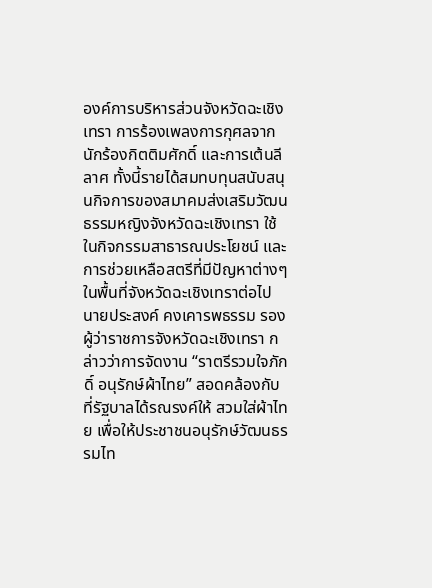องค์การบริหารส่วนจังหวัดฉะเชิงเทรา การร้องเพลงการกุศลจากนักร้องกิตติมศักดิ์ และการเต้นลีลาศ ทั้งนี้รายได้สมทบทุนสนับสนุนกิจการของสมาคมส่งเสริมวัฒนธรรมหญิงจังหวัดฉะเชิงเทรา ใช้ในกิจกรรมสาธารณประโยชน์ และการช่วยเหลือสตรีที่มีปัญหาต่างๆ ในพื้นที่จังหวัดฉะเชิงเทราต่อไป
นายประสงค์ คงเคารพธรรม รองผู้ว่าราชการจังหวัดฉะเชิงเทรา กล่าวว่าการจัดงาน “ราตรีรวมใจภักดิ์ อนุรักษ์ผ้าไทย” สอดคล้องกับที่รัฐบาลได้รณรงค์ให้ สวมใส่ผ้าไทย เพื่อให้ประชาชนอนุรักษ์วัฒนธรรมไท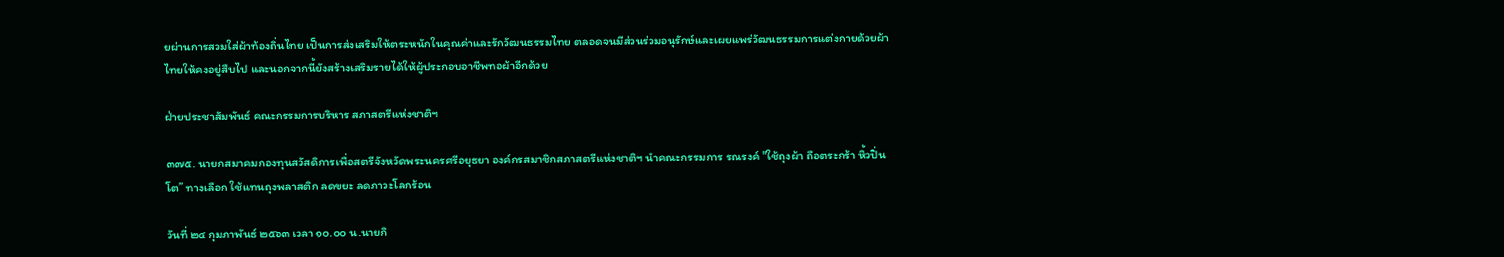ยผ่านการสวมใส่ผ้าท้องถิ่นไทย เป็นการส่งเสริมให้ตระหนักในคุณค่าและรักวัฒนธรรมไทย ตลอดจนมีส่วนร่วมอนุรักษ์และเผยแพร่วัฒนธรรมการแต่งกายด้วยผ้าไทยให้คงอยู่สืบไป และนอกจากนี้ยังสร้างเสริมรายได้ให้ผู้ประกอบอาชีพทอผ้าอีกด้วย

ฝ่ายประชาสัมพันธ์ คณะกรรมการบริหาร สภาสตรีแห่งชาติฯ

๓๗๕. นายกสมาคมกองทุนสวัสดิการเพื่อสตรีจังหวัดพระนครศรีอยุธยา องค์กรสมาชิกสภาสตรีแห่งชาติฯ นำคณะกรรมการ รณรงค์ "ใช้ถุงผ้า ถือตระกร้า หิ้วปิ่นโต” ทางเลือก ใช้แทนถุงพลาสติก ลดขยะ ลดภาวะโลกร้อน

วันที่ ๒๔ กุมภาพันธ์ ๒๕๖๓ เวลา ๑๐.๐๐ น.นายกิ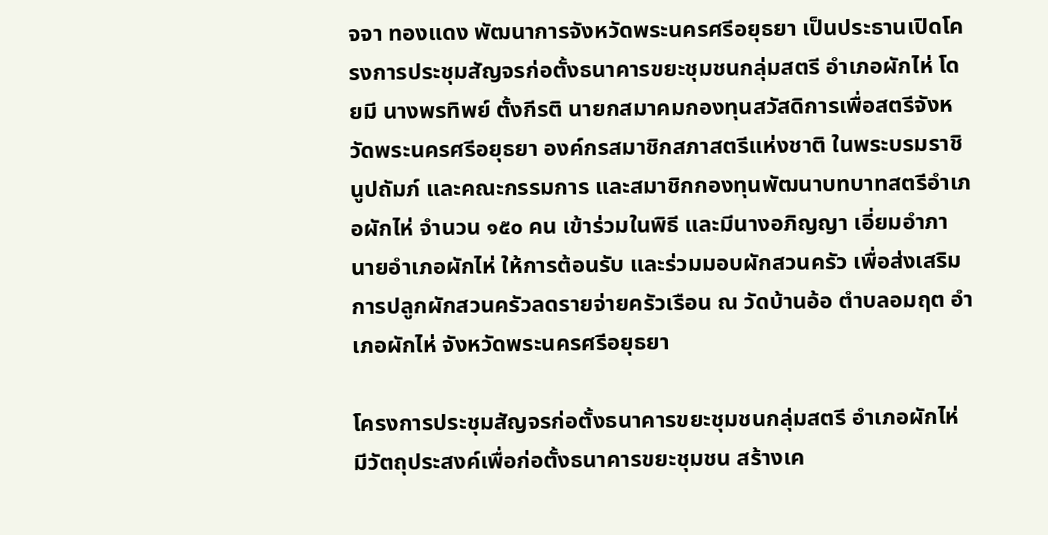จจา ทองแดง พัฒนาการจังหวัดพระนครศรีอยุธยา เป็นประธานเปิดโครงการประชุมสัญจรก่อตั้งธนาคารขยะชุมชนกลุ่มสตรี อำเภอผักไห่ โดยมี นางพรทิพย์ ตั้งกีรติ นายกสมาคมกองทุนสวัสดิการเพื่อสตรีจังหวัดพระนครศรีอยุธยา องค์กรสมาชิกสภาสตรีแห่งชาติ ในพระบรมราชินูปถัมภ์ และคณะกรรมการ และสมาชิกกองทุนพัฒนาบทบาทสตรีอำเภอผักไห่ จำนวน ๑๕๐ คน เข้าร่วมในพิธี และมีนางอภิญญา เอี่ยมอำภา นายอำเภอผักไห่ ให้การต้อนรับ และร่วมมอบผักสวนครัว เพื่อส่งเสริมการปลูกผักสวนครัวลดรายจ่ายครัวเรือน ณ วัดบ้านอ้อ ตำบลอมฤต อำเภอผักไห่ จังหวัดพระนครศรีอยุธยา

โครงการประชุมสัญจรก่อตั้งธนาคารขยะชุมชนกลุ่มสตรี อำเภอผักไห่ มีวัตถุประสงค์เพื่อก่อตั้งธนาคารขยะชุมชน สร้างเค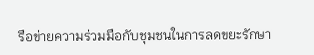รือข่ายความร่วมมือกับชุมชนในการลดขยะรักษา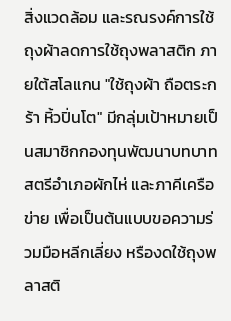สิ่งแวดล้อม และรณรงค์การใช้ถุงผ้าลดการใช้ถุงพลาสติก ภายใต้สโลแกน "ใช้ถุงผ้า ถือตระกร้า หิ้วปิ่นโต" มีกลุ่มเป้าหมายเป็นสมาชิกกองทุนพัฒนาบทบาทสตรีอำเภอผักไห่ และภาคีเครือข่าย เพื่อเป็นต้นแบบขอความร่วมมือหลีกเลี่ยง หรืองดใช้ถุงพลาสติ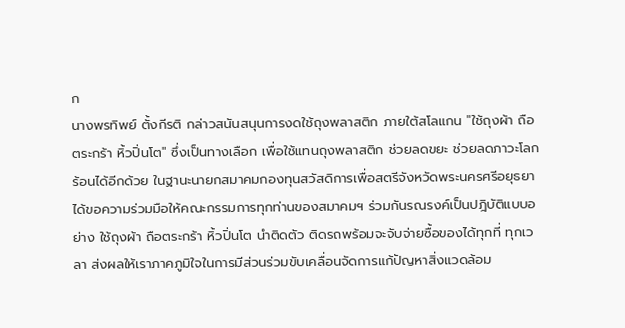ก
นางพรทิพย์ ตั้งกีรติ กล่าวสนันสนุนการงดใช้ถุงพลาสติก ภายใต้สโลแกน "ใช้ถุงผ้า ถือตระกร้า หิ้วปิ่นโต" ซึ่งเป็นทางเลือก เพื่อใช้แทนถุงพลาสติก ช่วยลดขยะ ช่วยลดภาวะโลกร้อนได้อีกด้วย ในฐานะนายกสมาคมกองทุนสวัสดิการเพื่อสตรีจังหวัดพระนครศรีอยุธยา ได้ขอความร่วมมือให้คณะกรรมการทุกท่านของสมาคมฯ ร่วมกันรณรงค์เป็นปฎิบัติแบบอย่าง ใช้ถุงผ้า ถือตระกร้า หิ้วปิ่นโต นำติดตัว ติดรถพร้อมจะจับจ่ายซื้อของได้ทุกที่ ทุกเวลา ส่งผลให้เราภาคภูมิใจในการมีส่วนร่วมขับเคลื่อนจัดการแก้ปัญหาสิ่งแวดล้อม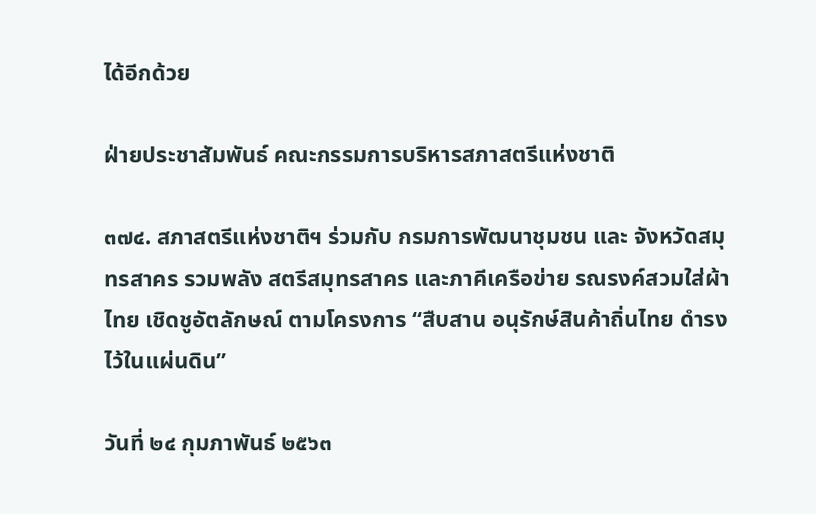ได้อีกด้วย

ฝ่ายประชาสัมพันธ์ คณะกรรมการบริหารสภาสตรีแห่งชาติ

๓๗๔. สภาสตรีแห่งชาติฯ ร่วมกับ กรมการพัฒนาชุมชน และ จังหวัดสมุทรสาคร รวมพลัง สตรีสมุทรสาคร และภาคีเครือข่าย รณรงค์สวมใส่ผ้าไทย เชิดชูอัตลักษณ์ ตามโครงการ “สืบสาน อนุรักษ์สินค้าถิ่นไทย ดำรงไว้ในแผ่นดิน”

วันที่ ๒๔ กุมภาพันธ์ ๒๕๖๓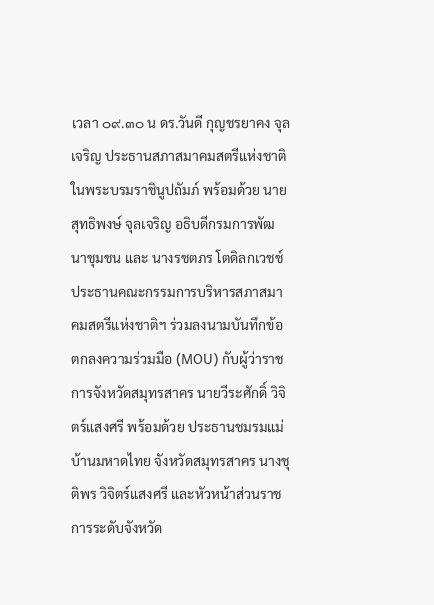เวลา ๐๙.๓๐ น ดร.วันดี กุญชรยาคง จุลเจริญ ประธานสภาสมาคมสตรีแห่งชาติ ในพระบรมราชินูปถัมภ์ พร้อมด้วย นายสุทธิพงษ์ จุลเจริญ อธิบดีกรมการพัฒนาชุมชน และ นางรชตภร โตดิลกเวชช์ ประธานคณะกรรมการบริหารสภาสมาคมสตรีแห่งชาติฯ ร่วมลงนามบันทึกข้อตกลงความร่วมมือ (MOU) กับผู้ว่าราชการจังหวัดสมุทรสาคร นายวีระศักดิ์ วิจิตร์แสงศรี พร้อมด้วย ประธานชมรมแม่บ้านมหาดไทย จังหวัดสมุทรสาคร นางชุติพร วิจิตร์แสงศรี และหัวหน้าส่วนราชการระดับจังหวัด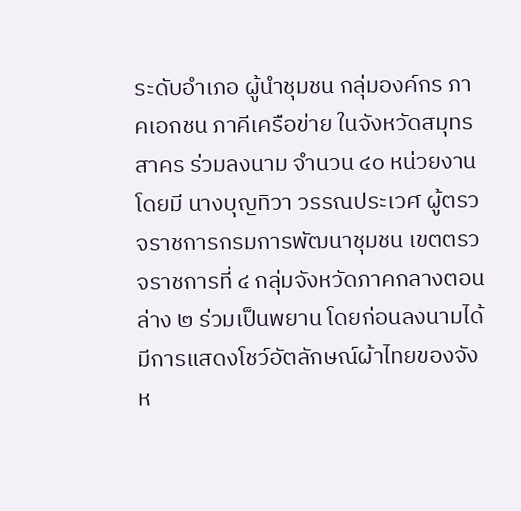ระดับอำเภอ ผู้นำชุมชน กลุ่มองค์กร ภาคเอกชน ภาคีเครือข่าย ในจังหวัดสมุทรสาคร ร่วมลงนาม จำนวน ๔๐ หน่วยงาน โดยมี นางบุญทิวา วรรณประเวศ ผู้ตรวจราชการกรมการพัฒนาชุมชน เขตตรวจราชการที่ ๔ กลุ่มจังหวัดภาคกลางตอนล่าง ๒ ร่วมเป็นพยาน โดยก่อนลงนามได้มีการแสดงโชว์อัตลักษณ์ผ้าไทยของจังห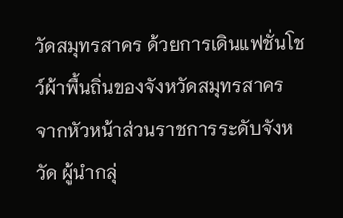วัดสมุทรสาคร ด้วยการเดินแฟชั่นโชว์ผ้าพื้นถิ่นของจังหวัดสมุทรสาคร จากหัวหน้าส่วนราชการระดับจังหวัด ผู้นำกลุ่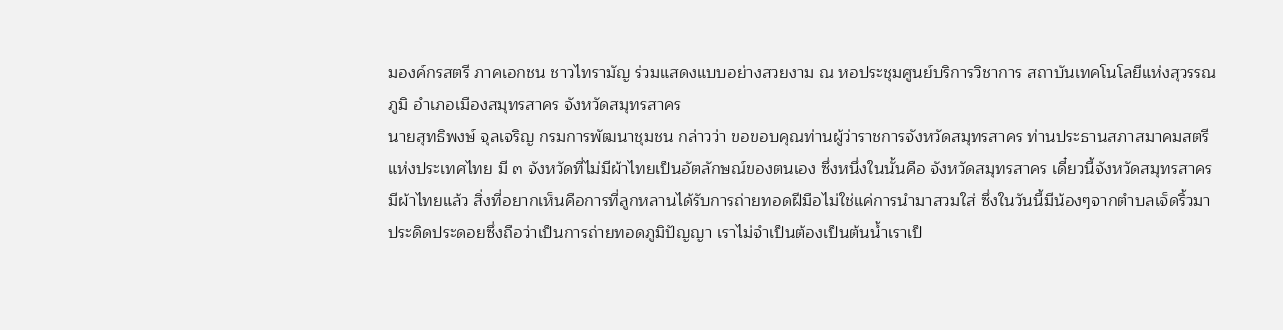มองค์กรสตรี ภาคเอกชน ชาวไทรามัญ ร่วมแสดงแบบอย่างสวยงาม ณ หอประชุมศูนย์บริการวิชาการ สถาบันเทคโนโลยีแห่งสุวรรณภูมิ อำเภอเมืองสมุทรสาคร จังหวัดสมุทรสาคร
นายสุทธิพงษ์ จุลเจริญ กรมการพัฒนาชุมชน กล่าวว่า ขอขอบคุณท่านผู้ว่าราชการจังหวัดสมุทรสาคร ท่านประธานสภาสมาคมสตรีแห่งประเทศไทย มี ๓ จังหวัดที่ไม่มีผ้าไทยเป็นอัตลักษณ์ของตนเอง ซึ่งหนึ่งในนั้นคือ จังหวัดสมุทรสาคร เดี๋ยวนี้จังหวัดสมุทรสาครมีผ้าไทยแล้ว สิ่งที่อยากเห็นคือการที่ลูกหลานได้รับการถ่ายทอดฝีมือไม่ใช่แค่การนำมาสวมใส่ ซึ่งในวันนี้มีน้องๆจากตำบลเจ็ดริ้วมาประดิดประดอยซึ่งถือว่าเป็นการถ่ายทอดภูมิปัญญา เราไม่จำเป็นต้องเป็นต้นน้ำเราเป็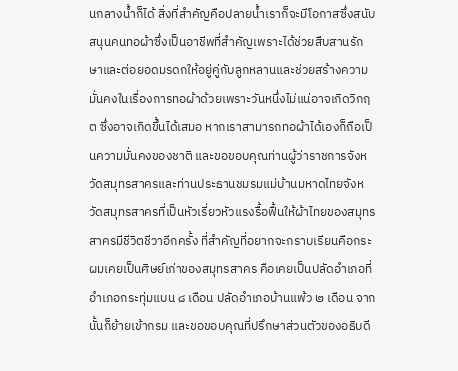นกลางน้ำก็ได้ สิ่งที่สำคัญคือปลายน้ำเราก็จะมีโอกาสซึ่งสนับสนุนคนทอผ้าซึ่งเป็นอาชีพที่สำคัญเพราะได้ช่วยสืบสานรักษาและต่อยอดมรดกให้อยู่คู่กับลูกหลานและช่วยสร้างความมั่นคงในเรื่องการทอผ้าด้วยเพราะวันหนึ่งไม่แน่อาจเกิดวิกฤต ซึ่งอาจเกิดขึ้นได้เสมอ หากเราสามารถทอผ้าได้เองก็ถือเป็นความมั่นคงของชาติ และขอขอบคุณท่านผู้ว่าราชการจังหวัดสมุทรสาครและท่านประธานชมรมแม่บ้านมหาดไทยจังหวัดสมุทรสาครที่เป็นหัวเรี่ยวหัวแรงรื้อฟื้นให้ผ้าไทยของสมุทรสาครมีชีวิตชีวาอีกครั้ง ที่สำคัญที่อยากจะกราบเรียนคือกระผมเคยเป็นศิษย์เก่าของสมุทรสาคร คือเคยเป็นปลัดอำเภอที่อำเภอกระทุ่มแบน ๘ เดือน ปลัดอำเภอบ้านแพ้ว ๒ เดือน จากนั้นก็ย้ายเข้ากรม และขอขอบคุณที่ปรึกษาส่วนตัวของอธิบดี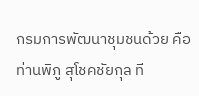กรมการพัฒนาชุมชนด้วย คือ ท่านพิภู สุโชคชัยกุล ที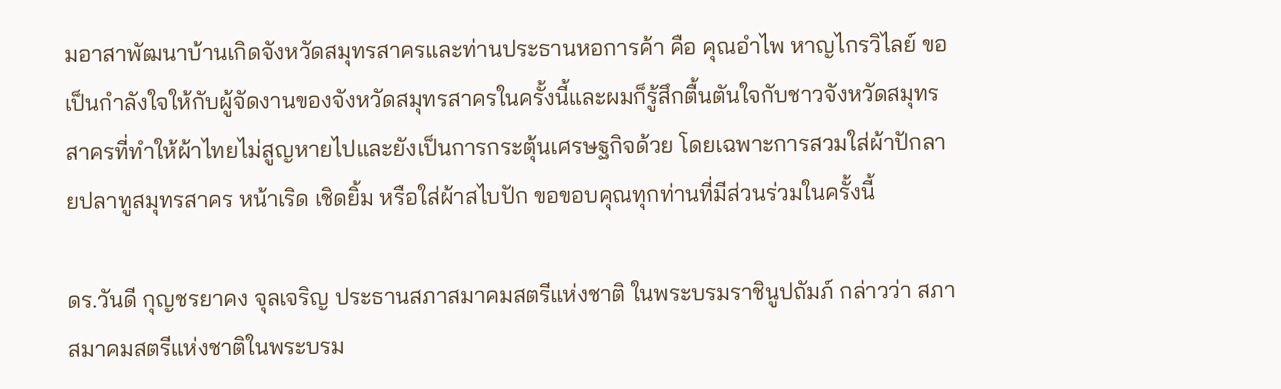มอาสาพัฒนาบ้านเกิดจังหวัดสมุทรสาครและท่านประธานหอการค้า คือ คุณอำไพ หาญไกรวิไลย์ ขอเป็นกำลังใจให้กับผู้จัดงานของจังหวัดสมุทรสาครในครั้งนี้และผมก็รู้สึกตื้นตันใจกับชาวจังหวัดสมุทรสาครที่ทำให้ผ้าไทยไม่สูญหายไปและยังเป็นการกระตุ้นเศรษฐกิจด้วย โดยเฉพาะการสวมใส่ผ้าปักลายปลาทูสมุทรสาคร หน้าเริด เชิดยิ้ม หรือใส่ผ้าสไบปัก ขอขอบคุณทุกท่านที่มีส่วนร่วมในครั้งนี้

ดร.วันดี กุญชรยาคง จุลเจริญ ประธานสภาสมาคมสตรีแห่งชาติ ในพระบรมราชินูปถัมภ์ กล่าวว่า สภาสมาคมสตรีแห่งชาติในพระบรม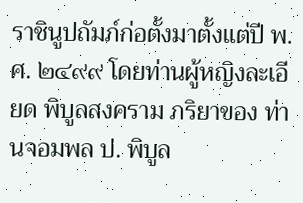ราชินูปถัมภ์ก่อตั้งมาตั้งแต่ปี พ.ศ. ๒๔๙๙ โดยท่านผู้หญิงละเอียด พิบูลสงคราม ภริยาของ ท่านจอมพล ป. พิบูล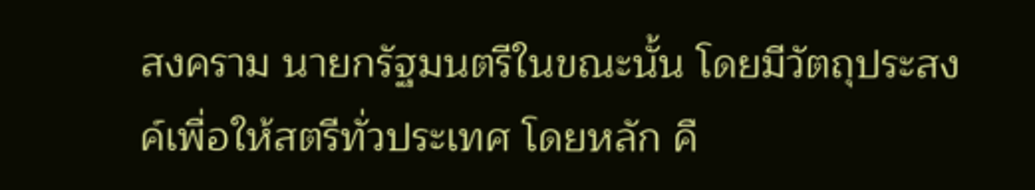สงคราม นายกรัฐมนตรีในขณะนั้น โดยมีวัตถุประสงค์เพื่อให้สตรีทั่วประเทศ โดยหลัก คื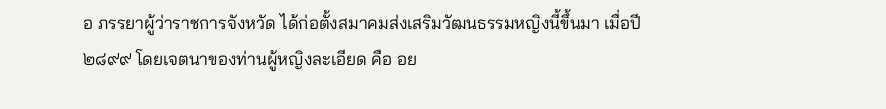อ ภรรยาผู้ว่าราชการจังหวัด ได้ก่อตั้งสมาคมส่งเสริมวัฒนธรรมหญิงนี้ขึ้นมา เมื่อปี ๒๘๙๙ โดยเจตนาของท่านผู้หญิงละเอียด คือ อย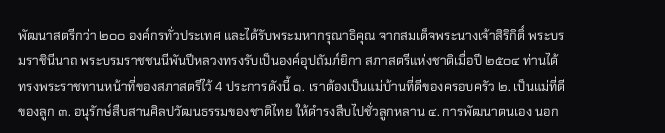พัฒนาสตรีกว่า ๒๐๐ องค์กรทั่วประเทศ และได้รับพระมหากรุณาธิคุณ จากสมเด็จพระนางเจ้าสิริกิติ์ พระบรมราชินีนาถ พระบรมราชชนนีพันปีหลวงทรงรับเป็นองค์อุปถัมภ์ยิกา สภาสตรีแห่งชาติเมื่อปี ๒๕๐๔ ท่านได้ทรงพระราชทานหน้าที่ของสภาสตรีไว้ 4 ประการดังนี้ ๑. เราต้องเป็นแม่บ้านที่ดีของครอบครัว ๒. เป็นแม่ที่ดีของลูก ๓. อนุรักษ์สืบสานศิลปวัฒนธรรมของชาติไทย ให้ดำรงสืบไปชั่วลูกหลาน ๔. การพัฒนาตนเอง นอก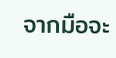จากมือจะ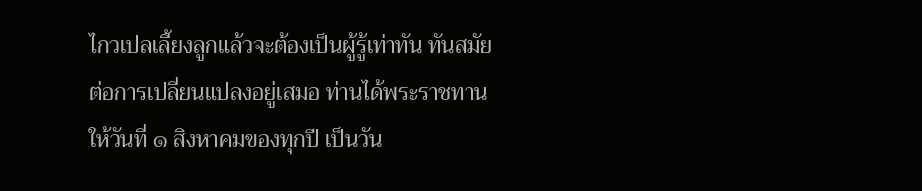ไกวเปลเลี้ยงลูกแล้วจะต้องเป็นผู้รู้เท่าทัน ทันสมัยต่อการเปลี่ยนแปลงอยู่เสมอ ท่านได้พระราชทานให้วันที่ ๑ สิงหาคมของทุกปี เป็นวัน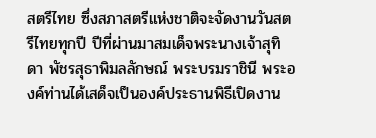สตรีไทย ซึ่งสภาสตรีแห่งชาติจะจัดงานวันสตรีไทยทุกปี ปีที่ผ่านมาสมเด็จพระนางเจ้าสุทิดา พัชรสุธาพิมลลักษณ์ พระบรมราชินี พระองค์ท่านได้เสด็จเป็นองค์ประธานพิธีเปิดงาน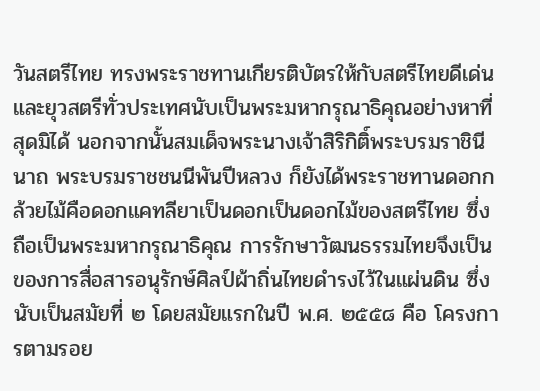วันสตรีไทย ทรงพระราชทานเกียรติบัตรให้กับสตรีไทยดีเด่นและยุวสตรีทั่วประเทศนับเป็นพระมหากรุณาธิคุณอย่างหาที่สุดมิได้ นอกจากนั้นสมเด็จพระนางเจ้าสิริกิติ์พระบรมราชินีนาถ พระบรมราชชนนีพันปีหลวง ก็ยังได้พระราชทานดอกกล้วยไม้คือดอกแคทลียาเป็นดอกเป็นดอกไม้ของสตรีไทย ซึ่งถือเป็นพระมหากรุณาธิคุณ การรักษาวัฒนธรรมไทยจึงเป็นของการสื่อสารอนุรักษ์ศิลป์ผ้าถิ่นไทยดำรงไว้ในแผ่นดิน ซึ่งนับเป็นสมัยที่ ๒ โดยสมัยแรกในปี พ.ศ. ๒๕๕๘ คือ โครงการตามรอย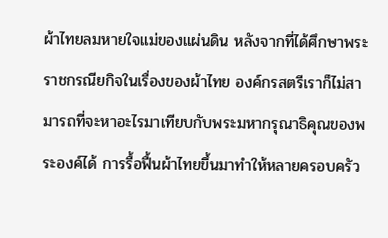ผ้าไทยลมหายใจแม่ของแผ่นดิน หลังจากที่ได้ศึกษาพระราชกรณียกิจในเรื่องของผ้าไทย องค์กรสตรีเราก็ไม่สามารถที่จะหาอะไรมาเทียบกับพระมหากรุณาธิคุณของพระองค์ได้ การรื้อฟื้นผ้าไทยขึ้นมาทำให้หลายครอบครัว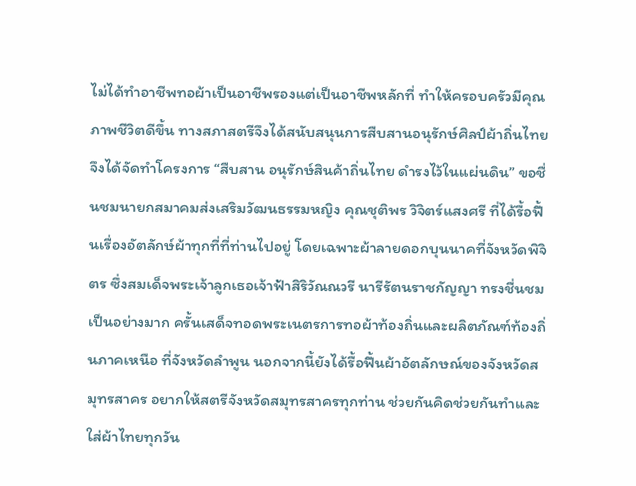ไม่ได้ทำอาชีพทอผ้าเป็นอาชีพรองแต่เป็นอาชีพหลักที่ ทำให้ครอบครัวมีคุณภาพชีวิตดีขึ้น ทางสภาสตรีจึงได้สนับสนุนการสืบสานอนุรักษ์ศิลป์ผ้าถิ่นไทย จึงได้จัดทำโครงการ “สืบสาน อนุรักษ์สินค้าถิ่นไทย ดำรงไว้ในแผ่นดิน” ขอชื่นชมนายกสมาคมส่งเสริมวัฒนธรรมหญิง คุณชุติพร วิจิตร์แสงศรี ที่ได้รื้อฟื้นเรื่องอัตลักษ์ผ้าทุกที่ที่ท่านไปอยู่ โดยเฉพาะผ้าลายดอกบุนนาคที่จังหวัดพิจิตร ซึ่งสมเด็จพระเจ้าลูกเธอเจ้าฟ้าสิริวัณณวรี นารีรัตนราชกัญญา ทรงชื่นชมเป็นอย่างมาก ครั้นเสด็จทอดพระเนตรการทอผ้าท้องถิ่นและผลิตภัณฑ์ท้องถิ่นภาคเหนือ ที่จังหวัดลำพูน นอกจากนี้ยังได้รื้อฟื้นผ้าอัตลักษณ์ของจังหวัดสมุทรสาคร อยากให้สตรีจังหวัดสมุทรสาครทุกท่าน ช่วยกันคิดช่วยกันทำและใส่ผ้าไทยทุกวัน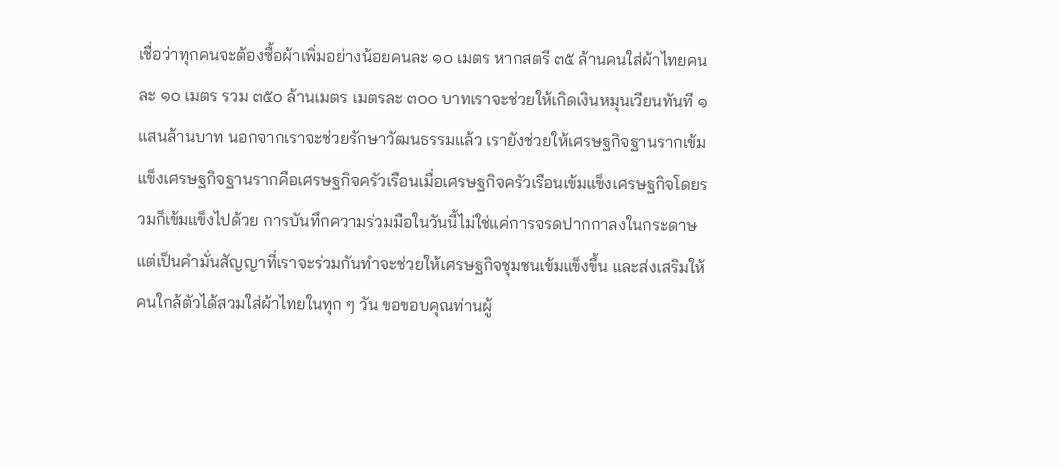เชื่อว่าทุกคนจะต้องซื้อผ้าเพิ่มอย่างน้อยคนละ ๑๐ เมตร หากสตรี ๓๕ ล้านคนใส่ผ้าไทยคนละ ๑๐ เมตร รวม ๓๕๐ ล้านเมตร เมตรละ ๓๐๐ บาทเราจะช่วยให้เกิดเงินหมุนเวียนทันที ๑ แสนล้านบาท นอกจากเราจะช่วยรักษาวัฒนธรรมแล้ว เรายังช่วยให้เศรษฐกิจฐานรากเข้มแข็งเศรษฐกิจฐานรากคือเศรษฐกิจครัวเรือนเมื่อเศรษฐกิจครัวเรือนเข้มแข็งเศรษฐกิจโดยรวมก็เข้มแข็งไปด้วย การบันทึกความร่วมมือในวันนี้ไม่ใช่แค่การจรดปากกาลงในกระดาษ แต่เป็นคำมั่นสัญญาที่เราจะร่วมกันทำจะช่วยให้เศรษฐกิจชุมชนเข้มแข็งขึ้น และส่งเสริมให้คนใกล้ตัวได้สวมใส่ผ้าไทยในทุก ๆ วัน ขอขอบคุณท่านผู้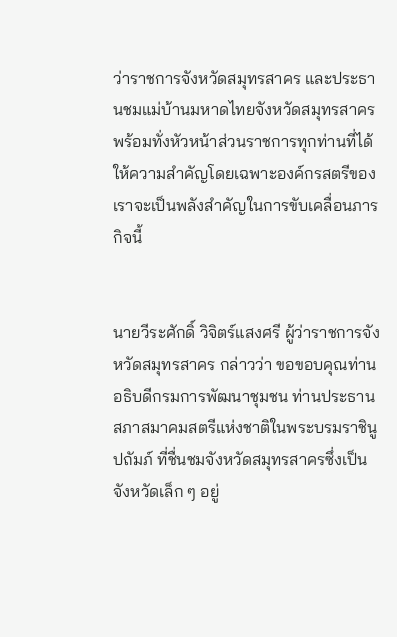ว่าราชการจังหวัดสมุทรสาคร และประธานชมแม่บ้านมหาดไทยจังหวัดสมุทรสาคร พร้อมทั่งหัวหน้าส่วนราชการทุกท่านที่ได้ให้ความสำคัญโดยเฉพาะองค์กรสตรีของเราจะเป็นพลังสำคัญในการขับเคลื่อนภารกิจนี้


นายวีระศักดิ์ วิจิตร์แสงศรี ผู้ว่าราชการจังหวัดสมุทรสาคร กล่าวว่า ขอขอบคุณท่านอธิบดีกรมการพัฒนาชุมชน ท่านประธานสภาสมาคมสตรีแห่งชาติในพระบรมราชินูปถัมภ์ ที่ชื่นชมจังหวัดสมุทรสาครซึ่งเป็นจังหวัดเล็ก ๆ อยู่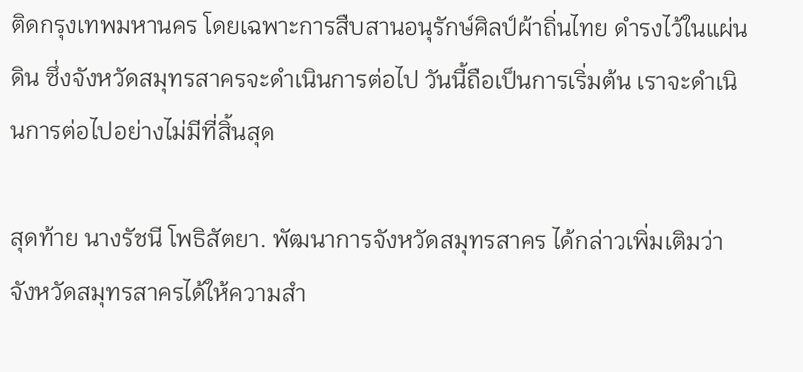ติดกรุงเทพมหานคร โดยเฉพาะการสืบสานอนุรักษ์ศิลป์ผ้าถิ่นไทย ดำรงไว้ในแผ่นดิน ซึ่งจังหวัดสมุทรสาครจะดำเนินการต่อไป วันนี้ถือเป็นการเริ่มต้น เราจะดำเนินการต่อไปอย่างไม่มีที่สิ้นสุด

สุดท้าย นางรัชนี โพธิสัตยา. พัฒนาการจังหวัดสมุทรสาคร ได้กล่าวเพิ่มเติมว่า จังหวัดสมุทรสาครได้ให้ความสำ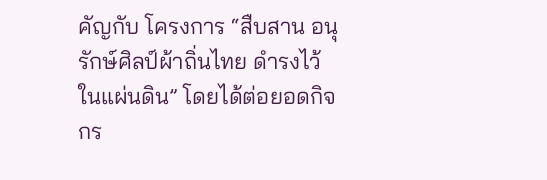คัญกับ โครงการ “สืบสาน อนุรักษ์ศิลป์ผ้าถิ่นไทย ดำรงไว้ในแผ่นดิน” โดยได้ต่อยอดกิจกร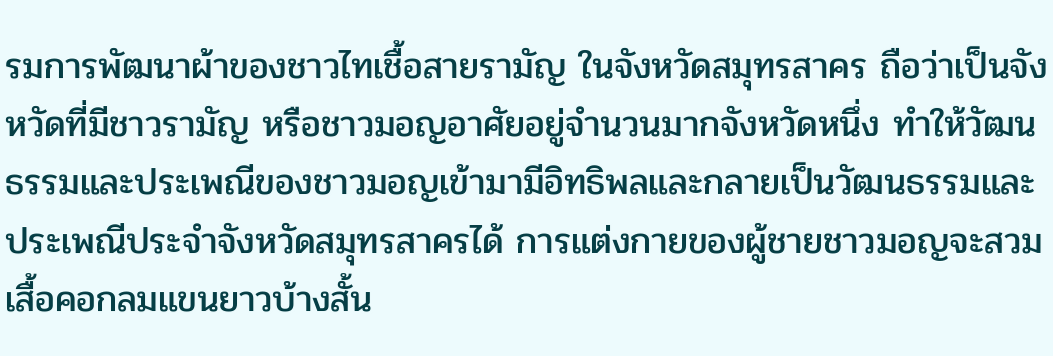รมการพัฒนาผ้าของชาวไทเชื้อสายรามัญ ในจังหวัดสมุทรสาคร ถือว่าเป็นจังหวัดที่มีชาวรามัญ หรือชาวมอญอาศัยอยู่จำนวนมากจังหวัดหนึ่ง ทำให้วัฒนธรรมและประเพณีของชาวมอญเข้ามามีอิทธิพลและกลายเป็นวัฒนธรรมและประเพณีประจำจังหวัดสมุทรสาครได้ การแต่งกายของผู้ชายชาวมอญจะสวมเสื้อคอกลมแขนยาวบ้างสั้น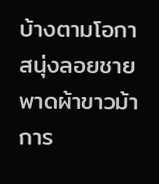บ้างตามโอกาสนุ่งลอยชายพาดผ้าขาวม้า การ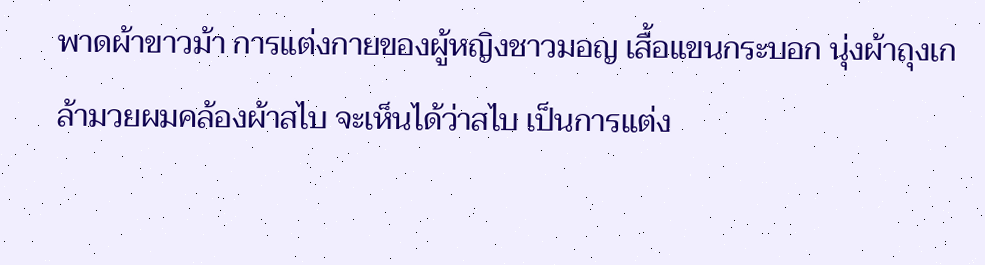พาดผ้าขาวม้า การแต่งกายของผู้หญิงชาวมอญ เสื้อแขนกระบอก นุ่งผ้าถุงเกล้ามวยผมคล้องผ้าสไบ จะเห็นได้ว่าสไบ เป็นการแต่ง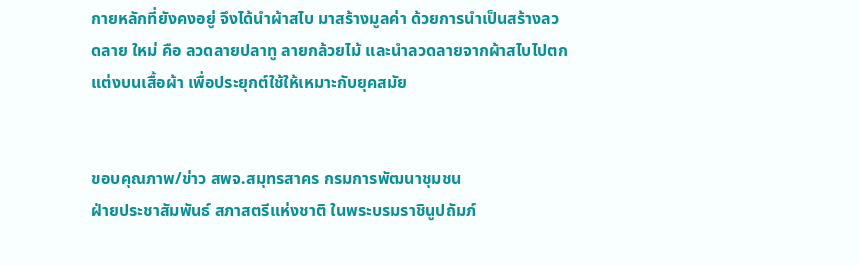กายหลักที่ยังคงอยู่ จึงได้นำผ้าสไบ มาสร้างมูลค่า ด้วยการนำเป็นสร้างลวดลาย ใหม่ คือ ลวดลายปลาทู ลายกล้วยไม้ และนำลวดลายจากผ้าสไบไปตกแต่งบนเสื้อผ้า เพื่อประยุกต์ใช้ให้เหมาะกับยุคสมัย


ขอบคุณภาพ/ข่าว สพจ.สมุทรสาคร กรมการพัฒนาชุมชน
ฝ่ายประชาสัมพันธ์ สภาสตรีแห่งชาติ ในพระบรมราชินูปถัมภ์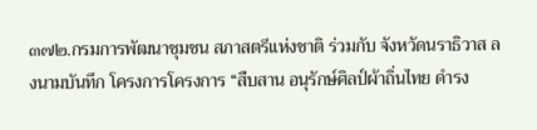๓๗๒.กรมการพัฒนาชุมชน สภาสตรีแห่งชาติ ร่วมกับ จังหวัดนราธิวาส ลงนามบันทึก โครงการโครงการ “สืบสาน อนุรักษ์ศิลป์ผ้าถิ่นไทย ดำรง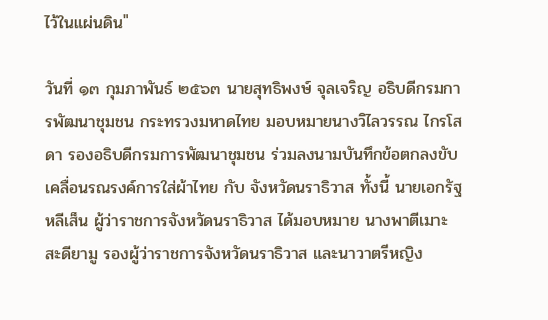ไว้ในแผ่นดิน"

วันที่ ๑๓ กุมภาพันธ์ ๒๕๖๓ นายสุทธิพงษ์ จุลเจริญ อธิบดีกรมการพัฒนาชุมชน กระทรวงมหาดไทย มอบหมายนางวิไลวรรณ ไกรโสดา รองอธิบดีกรมการพัฒนาชุมชน ร่วมลงนามบันทึกข้อตกลงขับเคลื่อนรณรงค์การใส่ผ้าไทย กับ จังหวัดนราธิวาส ทั้งนี้ นายเอกรัฐ หลีเส็น ผู้ว่าราชการจังหวัดนราธิวาส ได้มอบหมาย นางพาตีเมาะ สะดียามู รองผู้ว่าราชการจังหวัดนราธิวาส และนาวาตรีหญิง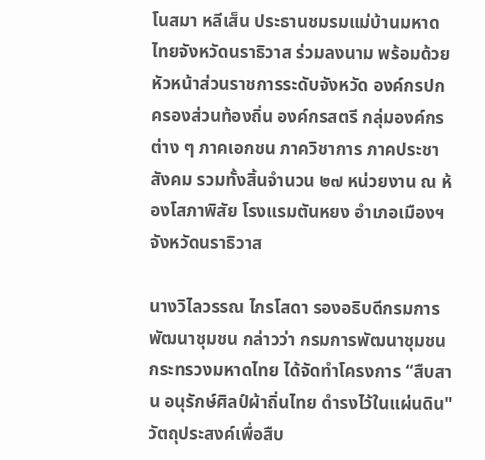โนสมา หลีเส็น ประธานชมรมแม่บ้านมหาดไทยจังหวัดนราธิวาส ร่วมลงนาม พร้อมด้วยหัวหน้าส่วนราชการระดับจังหวัด องค์กรปกครองส่วนท้องถิ่น องค์กรสตรี กลุ่มองค์กรต่าง ๆ ภาคเอกชน ภาควิชาการ ภาคประชาสังคม รวมทั้งสิ้นจำนวน ๒๗ หน่วยงาน ณ ห้องโสภาพิสัย โรงแรมตันหยง อำเภอเมืองฯ จังหวัดนราธิวาส

นางวิไลวรรณ ไกรโสดา รองอธิบดีกรมการพัฒนาชุมชน กล่าวว่า กรมการพัฒนาชุมชน กระทรวงมหาดไทย ได้จัดทำโครงการ “สืบสาน อนุรักษ์ศิลป์ผ้าถิ่นไทย ดำรงไว้ในแผ่นดิน" วัตถุประสงค์เพื่อสืบ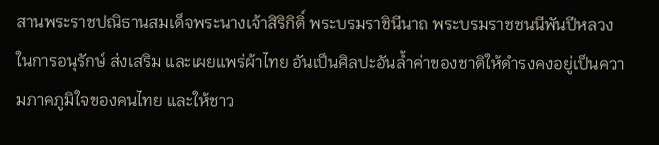สานพระราชปณิธานสมเด็จพระนางเจ้าสิริกิติ์ พระบรมราชินีนาถ พระบรมราชชนนีพันปีหลวง ในการอนุรักษ์ ส่งเสริม และเผยแพร่ผ้าไทย อันเป็นศิลปะอันล้ำค่าของชาติให้ดำรงคงอยู่เป็นความภาคภูมิใจของคนไทย และให้ชาว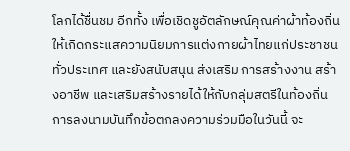โลกได้ชื่นชม อีกทั้ง เพื่อเชิดชูอัตลักษณ์คุณค่าผ้าท้องถิ่นให้เกิดกระแสความนิยมการแต่งกายผ้าไทยแก่ประชาชนทั่วประเทศ และยังสนับสนุน ส่งเสริม การสร้างงาน สร้างอาชีพ และเสริมสร้างรายได้ให้กับกลุ่มสตรีในท้องถิ่น การลงนามบันทึกข้อตกลงความร่วมมือในวันนี้ จะ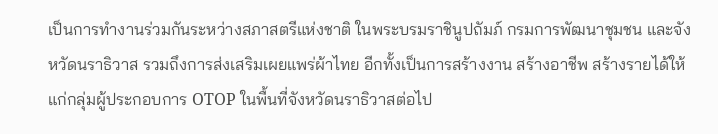เป็นการทำงานร่วมกันระหว่างสภาสตรีแห่งชาติ ในพระบรมราชินูปถัมภ์ กรมการพัฒนาชุมชน และจังหวัดนราธิวาส รวมถึงการส่งเสริมเผยแพร่ผ้าไทย อีกทั้งเป็นการสร้างงาน สร้างอาชีพ สร้างรายได้ให้แก่กลุ่มผู้ประกอบการ OTOP ในพื้นที่จังหวัดนราธิวาสต่อไป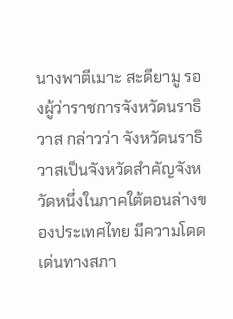นางพาตีเมาะ สะดียามู รองผู้ว่าราชการจังหวัดนราธิวาส กล่าวว่า จังหวัดนราธิวาสเป็นจังหวัดสำคัญจังหวัดหนึ่งในภาคใต้ตอนล่างของประเทศไทย มีความโดดเด่นทางสภา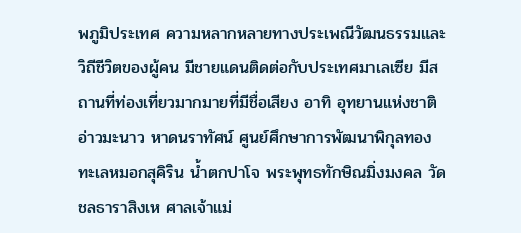พภูมิประเทศ ความหลากหลายทางประเพณีวัฒนธรรมและวิถีชีวิตของผู้คน มีชายแดนติดต่อกับประเทศมาเลเซีย มีสถานที่ท่องเที่ยวมากมายที่มีชื่อเสียง อาทิ อุทยานแห่งชาติอ่าวมะนาว หาดนราทัศน์ ศูนย์ศึกษาการพัฒนาพิกุลทอง ทะเลหมอกสุคิริน น้ำตกปาโจ พระพุทธทักษิณมิ่งมงคล วัดชลธาราสิงเห ศาลเจ้าแม่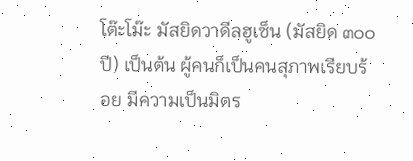โต๊ะโม๊ะ มัสยิดวาดีลฮูเซ็น (มัสยิด ๓๐๐ ปี) เป็นต้น ผู้คนก็เป็นคนสุภาพเรียบร้อย มีความเป็นมิตร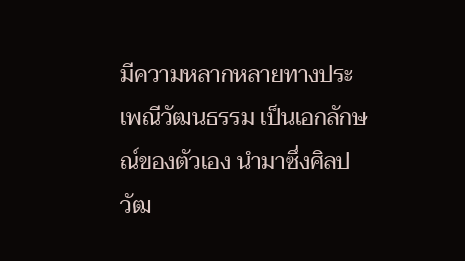มีความหลากหลายทางประเพณีวัฒนธรรม เป็นเอกลักษณ์ของตัวเอง นำมาซึ่งศิลปวัฒ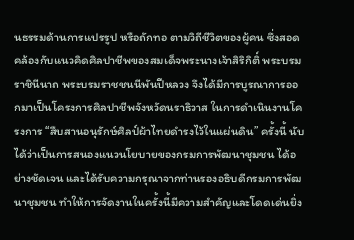นธรรมด้านการแปรรูป หรือถักทอ ตามวิถีชีวิตของผู้คน ซึ่งสอดคล้องกับแนวคิดศิลปาชีพของสมเด็จพระนางเจ้าสิริกิติ์ พระบรมราชินีนาถ พระบรมราชชนนีพันปีหลวง จึงได้มีการบูรณาการออกมาเป็นโครงการศิลปาชีพจังหวัดนราธิวาส ในการดำเนินงานโครงการ “สืบสานอนุรักษ์ศิลป์ผ้าไทยดำรงไว้ในแผ่นดิน” ครั้งนี้ นับได้ว่าเป็นการสนองแนวนโยบายของกรมการพัฒนาชุมชน ได้อย่างชัดเจน และได้รับความกรุณาจากท่านรองอธิบดีกรมการพัฒนาชุมชน ทำให้การจัดงานในครั้งนี้มีความสำคัญและโดดเด่นยิ่ง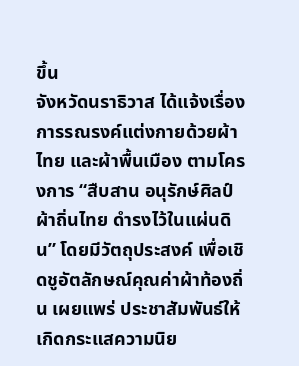ขึ้น
จังหวัดนราธิวาส ได้แจ้งเรื่องการรณรงค์แต่งกายด้วยผ้าไทย และผ้าพื้นเมือง ตามโครงการ “สืบสาน อนุรักษ์ศิลป์ผ้าถิ่นไทย ดำรงไว้ในแผ่นดิน” โดยมีวัตถุประสงค์ เพื่อเชิดชูอัตลักษณ์คุณค่าผ้าท้องถิ่น เผยแพร่ ประชาสัมพันธ์ให้เกิดกระแสความนิย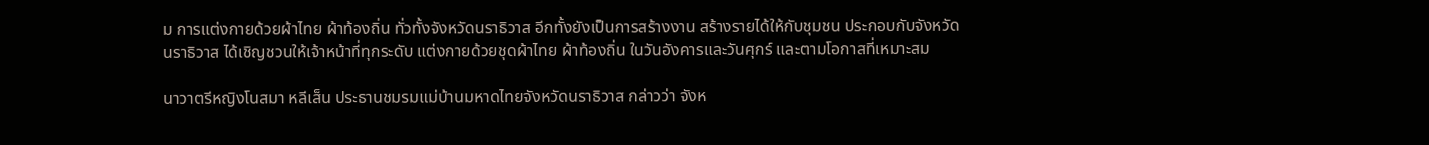ม การแต่งกายด้วยผ้าไทย ผ้าท้องถิ่น ทั่วทั้งจังหวัดนราธิวาส อีกทั้งยังเป็นการสร้างงาน สร้างรายได้ให้กับชุมชน ประกอบกับจังหวัดนราธิวาส ได้เชิญชวนให้เจ้าหน้าที่ทุกระดับ แต่งกายด้วยชุดผ้าไทย ผ้าท้องถิ่น ในวันอังคารและวันศุกร์ และตามโอกาสที่เหมาะสม

นาวาตรีหญิงโนสมา หลีเส็น ประธานชมรมแม่บ้านมหาดไทยจังหวัดนราธิวาส กล่าวว่า จังห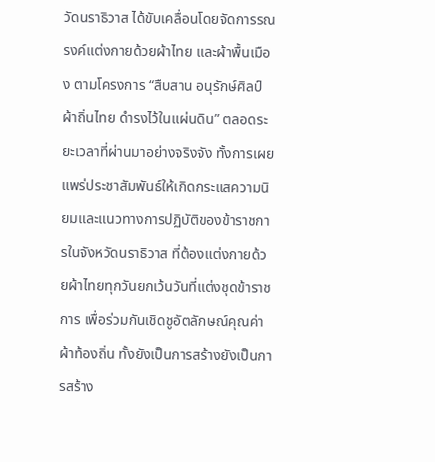วัดนราธิวาส ได้ขับเคลื่อนโดยจัดการรณรงค์แต่งกายด้วยผ้าไทย และผ้าพื้นเมือง ตามโครงการ “สืบสาน อนุรักษ์ศิลป์ผ้าถิ่นไทย ดำรงไว้ในแผ่นดิน” ตลอดระยะเวลาที่ผ่านมาอย่างจริงจัง ทั้งการเผยแพร่ประชาสัมพันธ์ให้เกิดกระแสความนิยมและแนวทางการปฏิบัติของข้าราชการในจังหวัดนราธิวาส ที่ต้องแต่งกายด้วยผ้าไทยทุกวันยกเว้นวันที่แต่งชุดข้าราชการ เพื่อร่วมกันเชิดชูอัตลักษณ์คุณค่าผ้าท้องถิ่น ทั้งยังเป็นการสร้างยังเป็นการสร้าง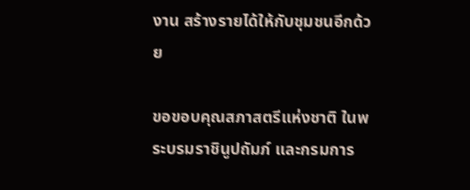งาน สร้างรายได้ให้กับชุมชนอีกด้วย

ขอขอบคุณสภาสตรีแห่งชาติ ในพระบรมราชินูปถัมภ์ และกรมการ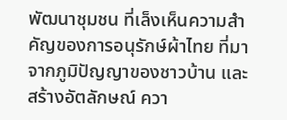พัฒนาชุมชน ที่เล็งเห็นความสำคัญของการอนุรักษ์ผ้าไทย ที่มาจากภูมิปัญญาของชาวบ้าน และสร้างอัตลักษณ์ ควา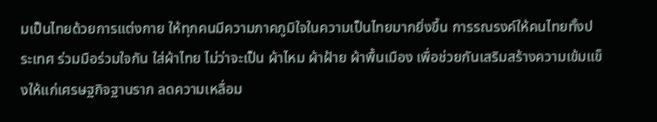มเป็นไทยด้วยการแต่งกาย ให้ทุกคนมีความภาคภูมิใจในความเป็นไทยมากยิ่งขึ้น การรณรงค์ให้คนไทยทั้งประเทศ ร่วมมือร่วมใจกัน ใส่ผ้าไทย ไม่ว่าจะเป็น ผ้าไหม ผ้าฝ้าย ผ้าพื้นเมือง เพื่อช่วยกันเสริมสร้างความเข้มแข็งให้แก่เศรษฐกิจฐานราก ลดความเหลื่อม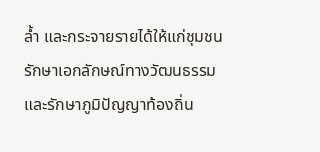ล้ำ และกระจายรายได้ให้แก่ชุมชน รักษาเอกลักษณ์ทางวัฒนธรรม และรักษาภูมิปัญญาท้องถิ่น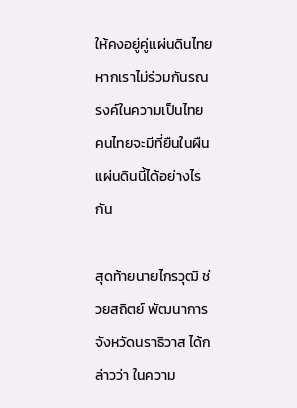ให้คงอยู่คู่แผ่นดินไทย หากเราไม่ร่วมกันรณรงค์ในความเป็นไทย คนไทยจะมีที่ยืนในผืนแผ่นดินนี้ได้อย่างไรกัน

สุดท้ายนายไกรวุฒิ ช่วยสถิตย์ พัฒนาการจังหวัดนราธิวาส ได้กล่าวว่า ในความ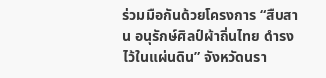ร่วมมือกันด้วยโครงการ “สืบสาน อนุรักษ์ศิลป์ผ้าถิ่นไทย ดำรงไว้ในแผ่นดิน” จังหวัดนรา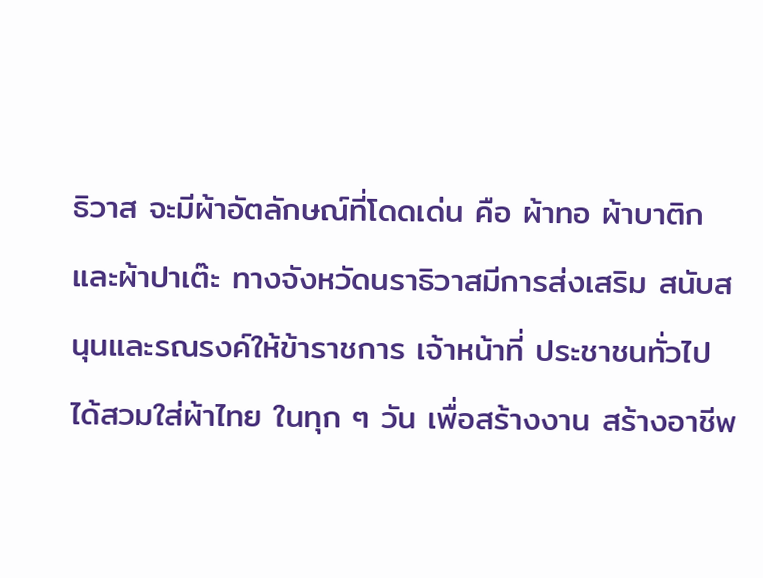ธิวาส จะมีผ้าอัตลักษณ์ที่โดดเด่น คือ ผ้าทอ ผ้าบาติกและผ้าปาเต๊ะ ทางจังหวัดนราธิวาสมีการส่งเสริม สนับสนุนและรณรงค์ให้ข้าราชการ เจ้าหน้าที่ ประชาชนทั่วไป ได้สวมใส่ผ้าไทย ในทุก ๆ วัน เพื่อสร้างงาน สร้างอาชีพ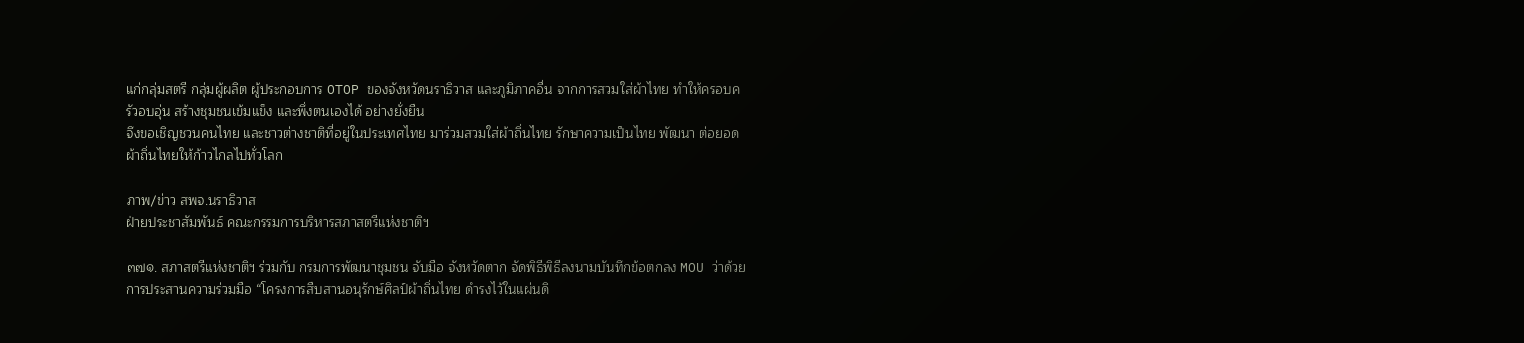แก่กลุ่มสตรี กลุ่มผู้ผลิต ผู้ประกอบการ OTOP ของจังหวัดนราธิวาส และภูมิภาคอื่น จากการสวมใส่ผ้าไทย ทำให้ครอบครัวอบอุ่น สร้างชุมชนเข้มแข็ง และพึ่งตนเองได้ อย่างยั่งยืน
จึงขอเชิญชวนคนไทย และชาวต่างชาติที่อยู่ในประเทศไทย มาร่วมสวมใส่ผ้าถิ่นไทย รักษาความเป็นไทย พัฒนา ต่อยอดผ้าถิ่นไทยให้ก้าวไกลไปทั่วโลก

ภาพ/ข่าว สพจ.นราธิวาส
ฝ่ายประชาสัมพันธ์ คณะกรรมการบริหารสภาสตรีแห่งชาติฯ

๓๗๑. สภาสตรีแห่งชาติฯ ร่วมกับ กรมการพัฒนาชุมชน จับมือ จังหวัดตาก จัดพิธีพิธีลงนามบันทึกข้อตกลง MOU ว่าด้วยการประสานความร่วมมือ “โครงการสืบสานอนุรักษ์ศิลป์ผ้าถิ่นไทย ดำรงไว้ในแผ่นดิ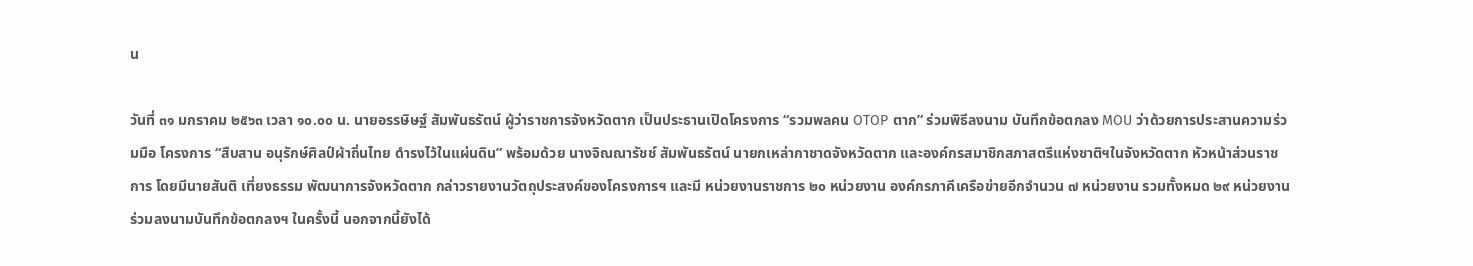น

วันที่ ๓๑ มกราคม ๒๕๖๓ เวลา ๑๐.๐๐ น. นายอรรษิษฐ์ สัมพันธรัตน์ ผู้ว่าราชการจังหวัดตาก เป็นประธานเปิดโครงการ “รวมพลคน OTOP ตาก” ร่วมพิธีลงนาม บันทึกข้อตกลง MOU ว่าด้วยการประสานความร่วมมือ โครงการ “สืบสาน อนุรักษ์ศิลป์ผ้าถิ่นไทย ดำรงไว้ในแผ่นดิน” พร้อมด้วย นางจิณณารัชช์ สัมพันธรัตน์ นายกเหล่ากาชาดจังหวัดตาก และองค์กรสมาชิกสภาสตรีแห่งชาติฯในจังหวัดตาก หัวหน้าส่วนราชการ โดยมีนายสันติ เที่ยงธรรม พัฒนาการจังหวัดตาก กล่าวรายงานวัตถุประสงค์ของโครงการฯ และมี หน่วยงานราชการ ๒๐ หน่วยงาน องค์กรภาคีเครือข่ายอีกจำนวน ๗ หน่วยงาน รวมทั้งหมด ๒๙ หน่วยงาน ร่วมลงนามบันทึกข้อตกลงฯ ในครั้งนี้ นอกจากนี้ยังได้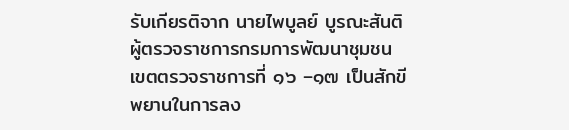รับเกียรติจาก นายไพบูลย์ บูรณะสันติ ผู้ตรวจราชการกรมการพัฒนาชุมชน เขตตรวจราชการที่ ๑๖ –๑๗ เป็นสักขีพยานในการลง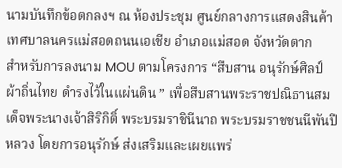นามบันทึกข้อตกลงฯ ณ ห้องประชุม ศูนย์กลางการแสดงสินค้าเทศบาลนครแม่สอดถนนเอเชีย อำเภอแม่สอด จังหวัดตาก
สำหรับการลงนาม MOU ตามโครงการ “สืบสาน อนุรักษ์ศิลป์ผ้าถิ่นไทย ดำรงไว้ในแผ่นดิน ” เพื่อสืบสานพระราชปณิธานสมเด็จพระนางเจ้าสิริกิติ์ พระบรมราชินีนาถ พระบรมราชชนนีพันปีหลวง โดยการอนุรักษ์ ส่งเสริมและเผยแพร่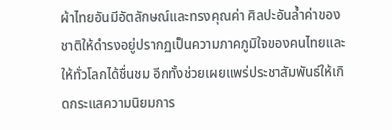ผ้าไทยอันมีอัตลักษณ์และทรงคุณค่า ศิลปะอันล้ำค่าของชาติให้ดำรงอยู่ปรากฏเป็นความภาคภูมิใจของคนไทยและให้ทั่วโลกได้ชื่นชม อีกทั้งช่วยเผยแพร่ประชาสัมพันธ์ให้เกิดกระแสความนิยมการ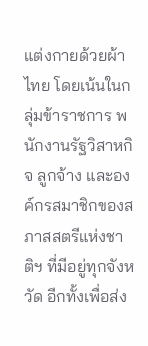แต่งกายด้วยผ้าไทย โดยเน้นในกลุ่มข้าราชการ พนักงานรัฐวิสาหกิจ ลูกจ้าง และองค์กรสมาชิกของสภาสสตรีแห่งชาติฯ ที่มีอยู่ทุกจังหวัด อีกทั้งเพื่อส่ง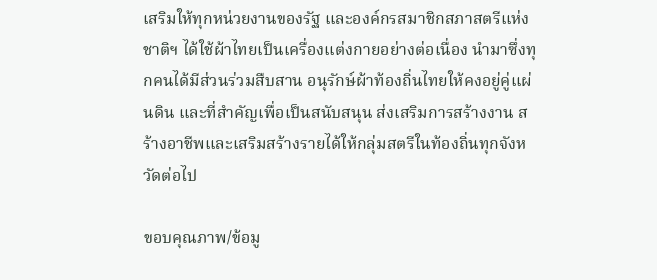เสริมให้ทุกหน่วยงานของรัฐ และองค์กรสมาชิกสภาสตรีแห่งชาติฯ ได้ใช้ผ้าไทยเป็นเครื่องแต่งกายอย่างต่อเนื่อง นำมาซึ่งทุกคนได้มีส่วนร่วมสืบสาน อนุรักษ์ผ้าท้องถิ่นไทยให้คงอยู่คู่แผ่นดิน และที่สำคัญเพื่อเป็นสนับสนุน ส่งเสริมการสร้างงาน สร้างอาชีพและเสริมสร้างรายได้ให้กลุ่มสตรีในท้องถิ่นทุกจังหวัดต่อไป

ขอบคุณภาพ/ข้อมู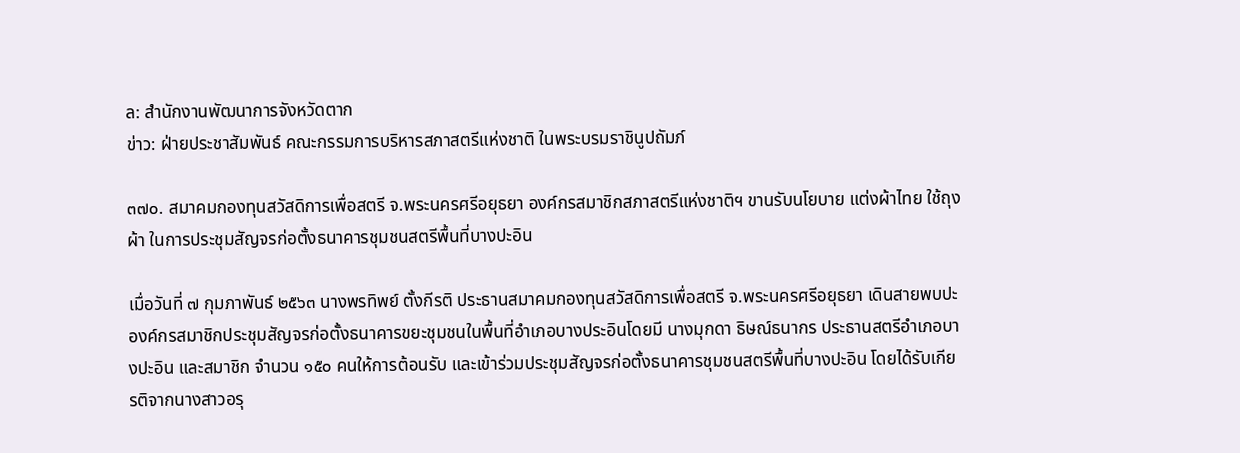ล: สำนักงานพัฒนาการจังหวัดตาก
ข่าว: ฝ่ายประชาสัมพันธ์ คณะกรรมการบริหารสภาสตรีแห่งชาติ ในพระบรมราชินูปถัมภ์

๓๗๐. สมาคมกองทุนสวัสดิการเพื่อสตรี จ.พระนครศรีอยุธยา องค์กรสมาชิกสภาสตรีแห่งชาติฯ ขานรับนโยบาย แต่งผ้าไทย ใช้ถุงผ้า ในการประชุมสัญจรก่อตั้งธนาคารชุมชนสตรีพื้นที่บางปะอิน

เมื่อวันที่ ๗ กุมภาพันธ์ ๒๕๖๓ นางพรทิพย์ ตั้งกีรติ ประธานสมาคมกองทุนสวัสดิการเพื่อสตรี จ.พระนครศรีอยุธยา เดินสายพบปะ องค์กรสมาชิกประชุมสัญจรก่อตั้งธนาคารขยะชุมชนในพื้นที่อำเภอบางประอินโดยมี นางมุกดา ธิษณ์ธนากร ประธานสตรีอำเภอบางปะอิน และสมาชิก จำนวน ๑๕๐ คนให้การต้อนรับ และเข้าร่วมประชุมสัญจรก่อตั้งธนาคารชุมชนสตรีพื้นที่บางปะอิน โดยได้รับเกียรติจากนางสาวอรุ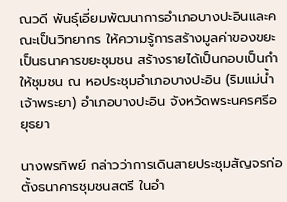ณวดี พันธุ์เอี่ยมพัฒนาการอำเภอบางปะอินและคณะเป็นวิทยากร ให้ความรู้การสร้างมูลค่าของขยะเป็นธนาคารขยะชุมชน สร้างรายได้เป็นกอบเป็นกำให้ชุมชน ณ หอประชุมอำเภอบางปะอิน (ริมแม่น้ำเจ้าพระยา) อำเภอบางปะอิน จังหวัดพระนครศรีอยุธยา

นางพรทิพย์ กล่าวว่าการเดินสายประชุมสัญจรก่อตั้งธนาคารชุมชนสตรี ในอำ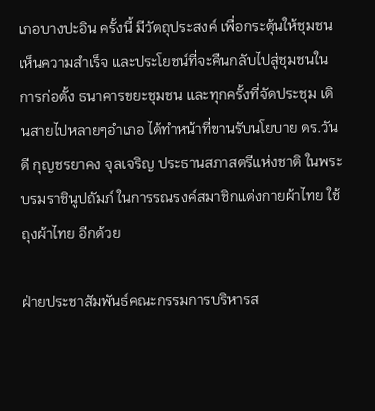เภอบางปะอิน ครั้งนี้ มีวัตถุประสงค์ เพื่อกระตุ้นให้ชุมชนเห็นความสําเร็จ และประโยชน์ที่จะคืนกลับไปสู่ชุมชนในการก่อตั้ง ธนาคารขยะชุมชน และทุกครั้งที่จัดประชุม เดินสายไปหลายๆอำเภอ ได้ทำหน้าที่ขานรับนโยบาย ดร.วันดี กุญชรยาคง จุลเจริญ ประธานสภาสตรีแห่งชาติ ในพระบรมราชินูปถัมภ์ ในการรณรงค์สมาชิกแต่งกายผ้าไทย ใช้ถุงผ้าไทย อีกด้วย

ฝ่ายประชาสัมพันธ์คณะกรรมการบริหารส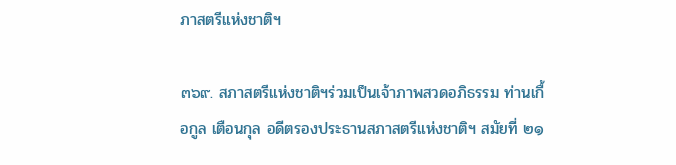ภาสตรีแห่งชาติฯ

๓๖๙. สภาสตรีแห่งชาติฯร่วมเป็นเจ้าภาพสวดอภิธรรม ท่านเกื้อกูล เตือนกุล อดีตรองประธานสภาสตรีแห่งชาติฯ สมัยที่ ๒๑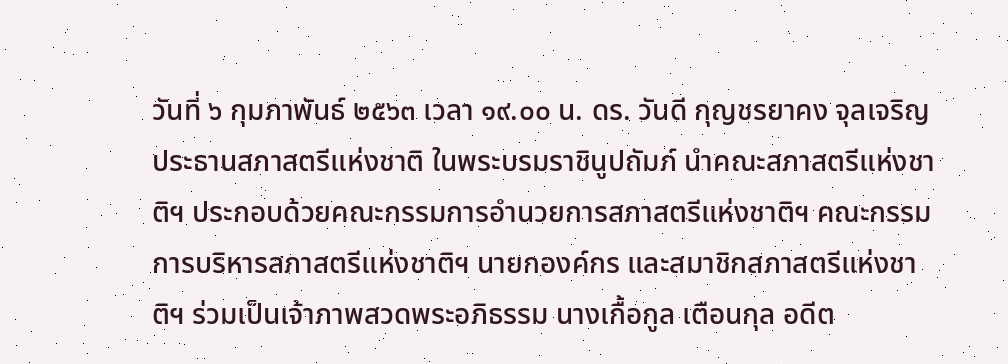วันที่ ๖ กุมภาพันธ์ ๒๕๖๓ เวลา ๑๙.๐๐ น. ดร. วันดี กุญชรยาคง จุลเจริญ ประธานสภาสตรีแห่งชาติ ในพระบรมราชินูปถัมภ์ นำคณะสภาสตรีแห่งชาติฯ ประกอบด้วยคณะกรรมการอำนวยการสภาสตรีแห่งชาติฯ คณะกรรมการบริหารสภาสตรีแห่งชาติฯ นายกองค์กร และสมาชิกสภาสตรีแห่งชาติฯ ร่วมเป็นเจ้าภาพสวดพระอภิธรรม นางเกื้อกูล เตือนกุล อดีต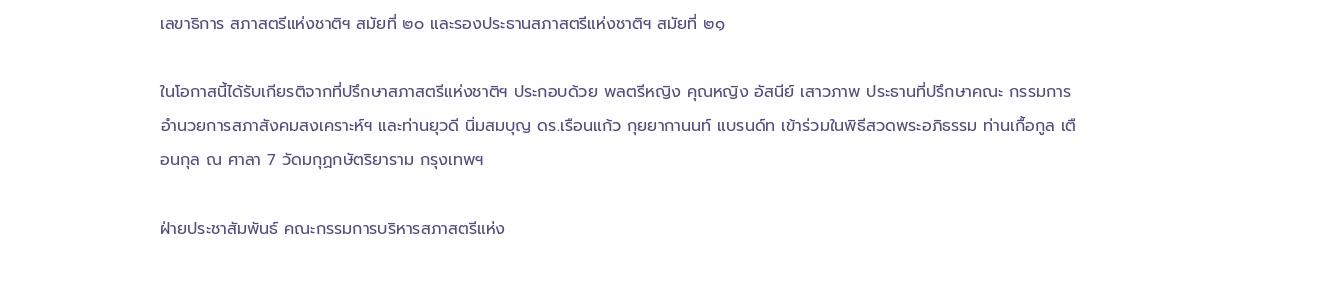เลขาธิการ สภาสตรีแห่งชาติฯ สมัยที่ ๒๐ และรองประธานสภาสตรีแห่งชาติฯ สมัยที่ ๒๑

ในโอกาสนี้ได้รับเกียรติจากที่ปรึกษาสภาสตรีแห่งชาติฯ ประกอบด้วย พลตรีหญิง คุณหญิง อัสนีย์ เสาวภาพ ประธานที่ปรึกษาคณะ กรรมการอำนวยการสภาสังคมสงเคราะห์ฯ และท่านยุวดี นิ่มสมบุญ ดร.เรือนแก้ว กุยยากานนท์ แบรนด์ท เข้าร่วมในพิธีสวดพระอภิธรรม ท่านเกื้อกูล เตือนกุล ณ ศาลา 7 วัดมกุฏกษัตริยาราม กรุงเทพฯ

ฝ่ายประชาสัมพันธ์ คณะกรรมการบริหารสภาสตรีแห่ง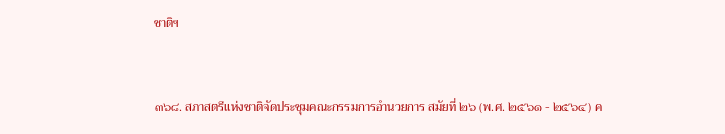ชาติฯ



๓๖๘. สภาสตรีแห่งชาติจัดประชุมคณะกรรมการอำนวยการ สมัยที่ ๒๖ (พ.ศ. ๒๕๖๑ - ๒๕๖๔) ค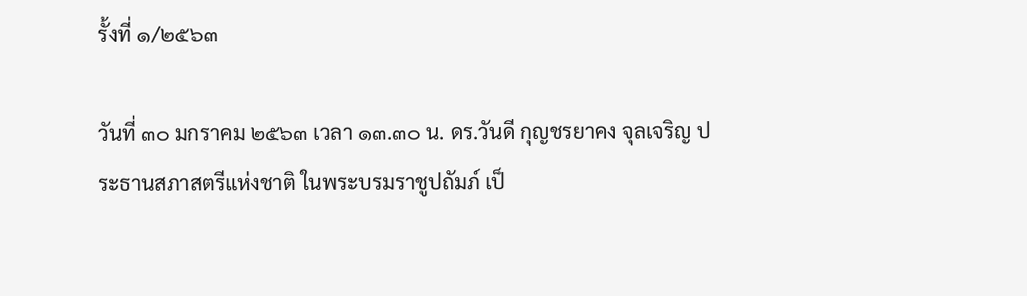รั้งที่ ๑/๒๕๖๓

วันที่ ๓๐ มกราคม ๒๕๖๓ เวลา ๑๓.๓๐ น. ดร.วันดี กุญชรยาคง จุลเจริญ ประธานสภาสตรีแห่งชาติ ในพระบรมราชูปถัมภ์ เป็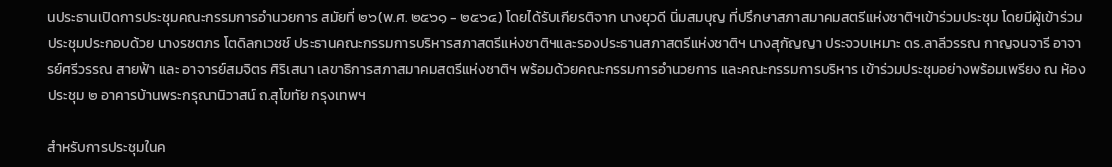นประธานเปิดการประชุมคณะกรรมการอำนวยการ สมัยที่ ๒๖(พ.ศ. ๒๕๖๑ - ๒๕๖๔) โดยได้รับเกียรติจาก นางยุวดี นิ่มสมบุญ ที่ปรึกษาสภาสมาคมสตรีแห่งชาติฯเข้าร่วมประชุม โดยมีผู้เข้าร่วมประชุมประกอบด้วย นางรชตภร โตดิลกเวชช์ ประธานคณะกรรมการบริหารสภาสตรีแห่งชาติฯและรองประธานสภาสตรีแห่งชาติฯ นางสุกัญญา ประจวบเหมาะ ดร.ลาลีวรรณ กาญจนจารี อาจารย์ศรีวรรณ สายฟ้า และ อาจารย์สมจิตร ศิริเสนา เลขาธิการสภาสมาคมสตรีแห่งชาติฯ พร้อมด้วยคณะกรรมการอำนวยการ และคณะกรรมการบริหาร เข้าร่วมประชุมอย่างพร้อมเพรียง ณ ห้องประชุม ๒ อาคารบ้านพระกรุณานิวาสน์ ถ.สุโขทัย กรุงเทพฯ

สำหรับการประชุมในค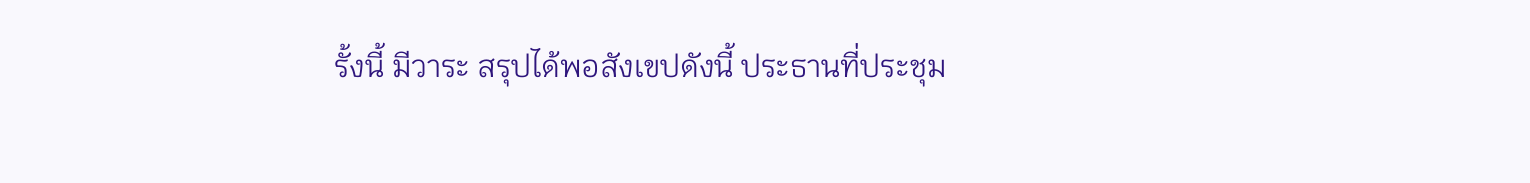รั้งนี้ มีวาระ สรุปได้พอสังเขปดังนี้ ประธานที่ประชุม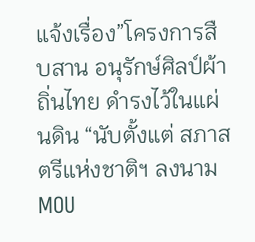แจ้งเรื่อง”โครงการสืบสาน อนุรักษ์ศิลป์ผ้าถิ่นไทย ดำรงไว้ในแผ่นดิน “นับตั้งแต่ สภาสตรีแห่งชาติฯ ลงนาม MOU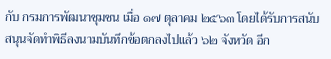กับ กรมการพัฒนาชุมชน เมื่อ ๑๗ ตุลาคม ๒๕๖๓ โดยได้รับการสนับสนุนจัดทำพิธีลงนามบันทึกข้อตกลงไปแล้ว ๖๒ จังหวัด อีก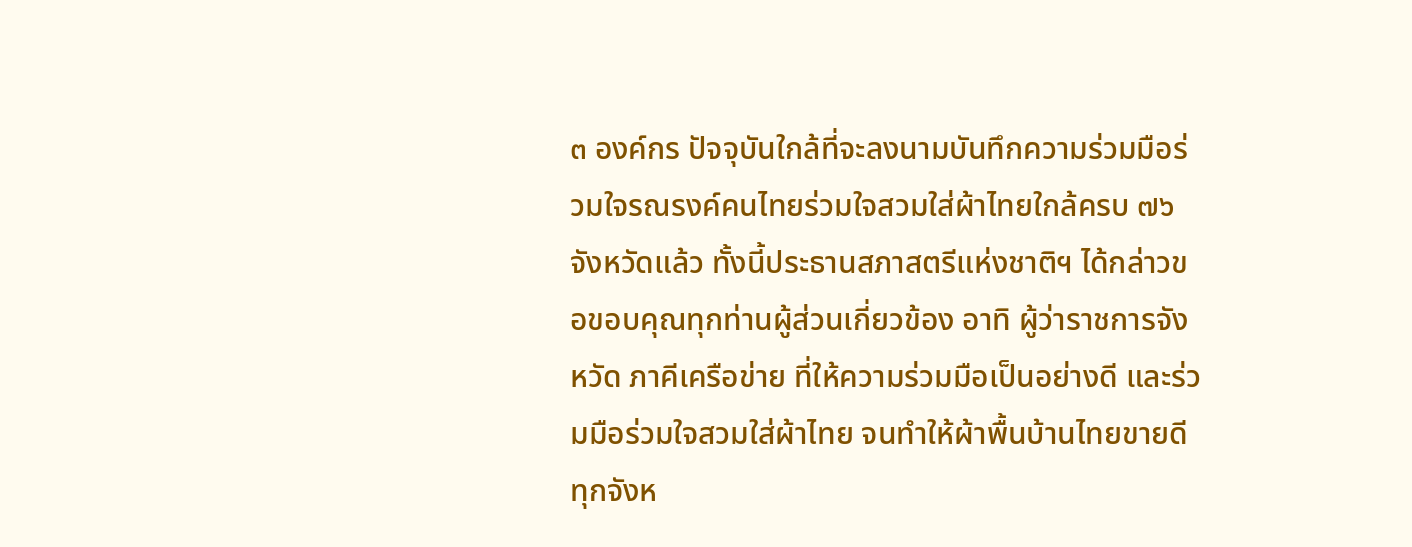๓ องค์กร ปัจจุบันใกล้ที่จะลงนามบันทึกความร่วมมือร่วมใจรณรงค์คนไทยร่วมใจสวมใส่ผ้าไทยใกล้ครบ ๗๖ จังหวัดแล้ว ทั้งนี้ประธานสภาสตรีแห่งชาติฯ ได้กล่าวขอขอบคุณทุกท่านผู้ส่วนเกี่ยวข้อง อาทิ ผู้ว่าราชการจังหวัด ภาคีเครือข่าย ที่ให้ความร่วมมือเป็นอย่างดี และร่วมมือร่วมใจสวมใส่ผ้าไทย จนทำให้ผ้าพื้นบ้านไทยขายดี ทุกจังห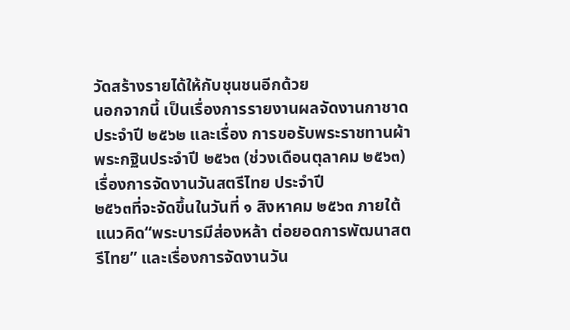วัดสร้างรายได้ให้กับชุนชนอีกด้วย
นอกจากนี้ เป็นเรื่องการรายงานผลจัดงานกาชาด ประจำปี ๒๕๖๒ และเรื่อง การขอรับพระราชทานผ้าพระกฐินประจำปี ๒๕๖๓ (ช่วงเดือนตุลาคม ๒๕๖๓) เรื่องการจัดงานวันสตรีไทย ประจำปี
๒๕๖๓ที่จะจัดขึ้นในวันที่ ๑ สิงหาคม ๒๕๖๓ ภายใต้แนวคิด“พระบารมีส่องหล้า ต่อยอดการพัฒนาสตรีไทย” และเรื่องการจัดงานวัน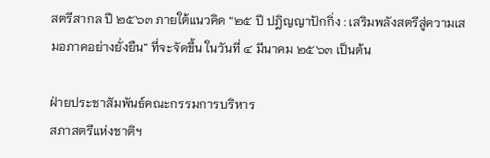สตรีสากล ปี ๒๕๖๓ ภายใต้แนวคิด “๒๕ ปี ปฎิญญาปักกิ่ง : เสริมพลังสตรีสู่ความเสมอภาคอย่างยั่งยืน” ที่จะจัดขึ้น ในวันที่ ๔ มีนาคม ๒๕๖๓ เป็นต้น

ฝ่ายประชาสัมพันธ์คณะกรรมการบริหาร
สภาสตรีแห่งชาติฯ